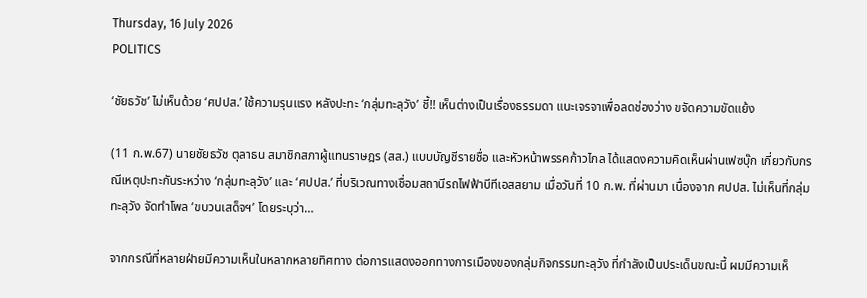Thursday, 16 July 2026
POLITICS

‘ชัยธวัช’ ไม่เห็นด้วย ‘ศปปส.’ ใช้ความรุนแรง หลังปะทะ ‘กลุ่มทะลุวัง’ ชี้!! เห็นต่างเป็นเรื่องธรรมดา แนะเจรจาเพื่อลดช่องว่าง ขจัดความขัดแย้ง

(11 ก.พ.67) นายชัยธวัช ตุลาธน สมาชิกสภาผู้แทนราษฎร (สส.) แบบบัญชีรายชื่อ และหัวหน้าพรรคก้าวไกล ได้แสดงความคิดเห็นผ่านเฟซบุ๊ก เกี่ยวกับกรณีเหตุปะทะกันระหว่าง ‘กลุ่มทะลุวัง’ และ ‘ศปปส.’ ที่บริเวณทางเชื่อมสถานีรถไฟฟ้าบีทีเอสสยาม เมื่อวันที่ 10 ก.พ. ที่ผ่านมา เนื่องจาก ศปปส. ไม่เห็นที่กลุ่มทะลุวัง จัดทำโพล ‘ขบวนเสด็จฯ’ โดยระบุว่า…

จากกรณีที่หลายฝ่ายมีความเห็นในหลากหลายทิศทาง ต่อการแสดงออกทางการเมืองของกลุ่มกิจกรรมทะลุวัง ที่กำลังเป็นประเด็นขณะนี้ ผมมีความเห็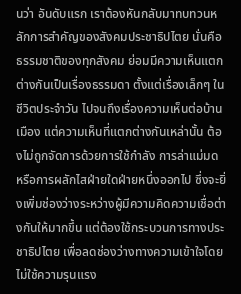นว่า อันดับแรก เราต้องหันกลับมาทบทวนหลักการสำคัญของสังคมประชาธิปไตย นั่นคือธรรมชาติของทุกสังคม ย่อมมีความเห็นแตกต่างกันเป็นเรื่องธรรมดา ตั้งแต่เรื่องเล็กๆ ในชีวิตประจำวัน ไปจนถึงเรื่องความเห็นต่อบ้านเมือง แต่ความเห็นที่แตกต่างกันเหล่านั้น ต้องไม่ถูกจัดการด้วยการใช้กำลัง การล่าแม่มด หรือการผลักไสฝ่ายใดฝ่ายหนึ่งออกไป ซึ่งจะยิ่งเพิ่มช่องว่างระหว่างผู้มีความคิดความเชื่อต่างกันให้มากขึ้น แต่ต้องใช้กระบวนการทางประชาธิปไตย เพื่อลดช่องว่างทางความเข้าใจโดยไม่ใช้ความรุนแรง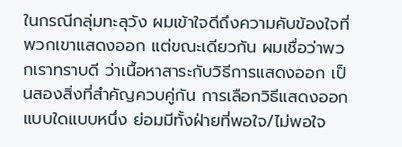ในกรณีกลุ่มทะลุวัง ผมเข้าใจดีถึงความคับข้องใจที่พวกเขาแสดงออก แต่ขณะเดียวกัน ผมเชื่อว่าพวกเราทราบดี ว่าเนื้อหาสาระกับวิธีการแสดงออก เป็นสองสิ่งที่สำคัญควบคู่กัน การเลือกวิธีแสดงออกแบบใดแบบหนึ่ง ย่อมมีทั้งฝ่ายที่พอใจ/ไม่พอใจ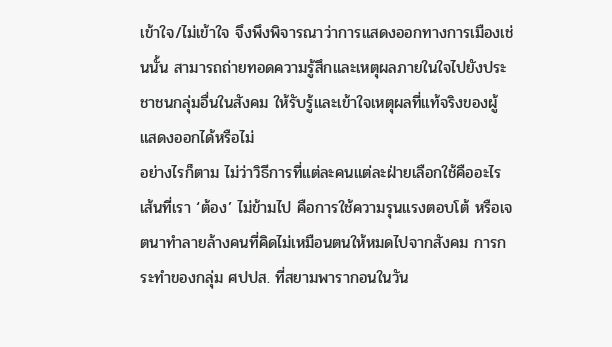เข้าใจ/ไม่เข้าใจ จึงพึงพิจารณาว่าการแสดงออกทางการเมืองเช่นนั้น สามารถถ่ายทอดความรู้สึกและเหตุผลภายในใจไปยังประชาชนกลุ่มอื่นในสังคม ให้รับรู้และเข้าใจเหตุผลที่แท้จริงของผู้แสดงออกได้หรือไม่
อย่างไรก็ตาม ไม่ว่าวิธีการที่แต่ละคนแต่ละฝ่ายเลือกใช้คืออะไร เส้นที่เรา ‘ต้อง’ ไม่ข้ามไป คือการใช้ความรุนแรงตอบโต้ หรือเจตนาทำลายล้างคนที่คิดไม่เหมือนตนให้หมดไปจากสังคม การกระทำของกลุ่ม ศปปส. ที่สยามพารากอนในวัน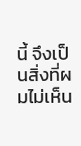นี้ จึงเป็นสิ่งที่ผมไม่เห็น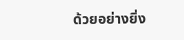ด้วยอย่างยิ่ง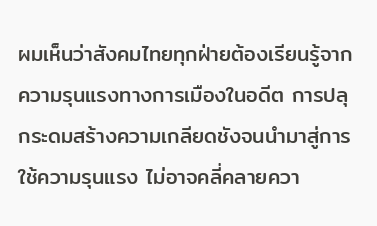ผมเห็นว่าสังคมไทยทุกฝ่ายต้องเรียนรู้จากความรุนแรงทางการเมืองในอดีต การปลุกระดมสร้างความเกลียดชังจนนำมาสู่การใช้ความรุนแรง ไม่อาจคลี่คลายควา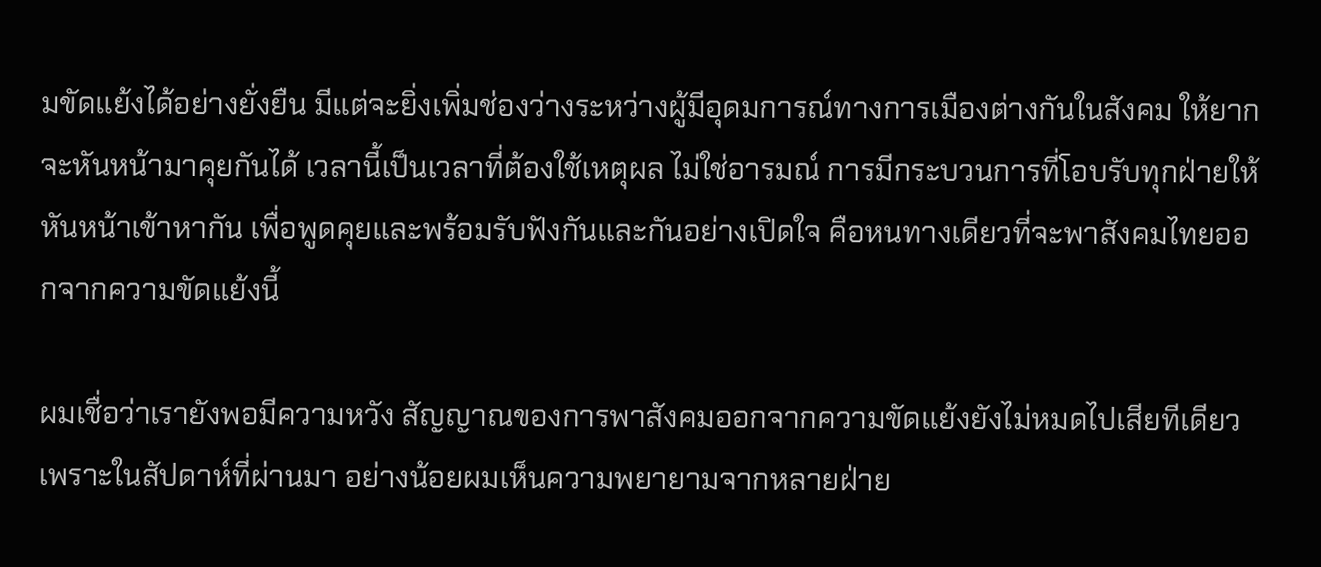มขัดแย้งได้อย่างยั่งยืน มีแต่จะยิ่งเพิ่มช่องว่างระหว่างผู้มีอุดมการณ์ทางการเมืองต่างกันในสังคม ให้ยากจะหันหน้ามาคุยกันได้ เวลานี้เป็นเวลาที่ต้องใช้เหตุผล ไม่ใช่อารมณ์ การมีกระบวนการที่โอบรับทุกฝ่ายให้หันหน้าเข้าหากัน เพื่อพูดคุยและพร้อมรับฟังกันและกันอย่างเปิดใจ คือหนทางเดียวที่จะพาสังคมไทยออกจากความขัดแย้งนี้

ผมเชื่อว่าเรายังพอมีความหวัง สัญญาณของการพาสังคมออกจากความขัดแย้งยังไม่หมดไปเสียทีเดียว เพราะในสัปดาห์ที่ผ่านมา อย่างน้อยผมเห็นความพยายามจากหลายฝ่าย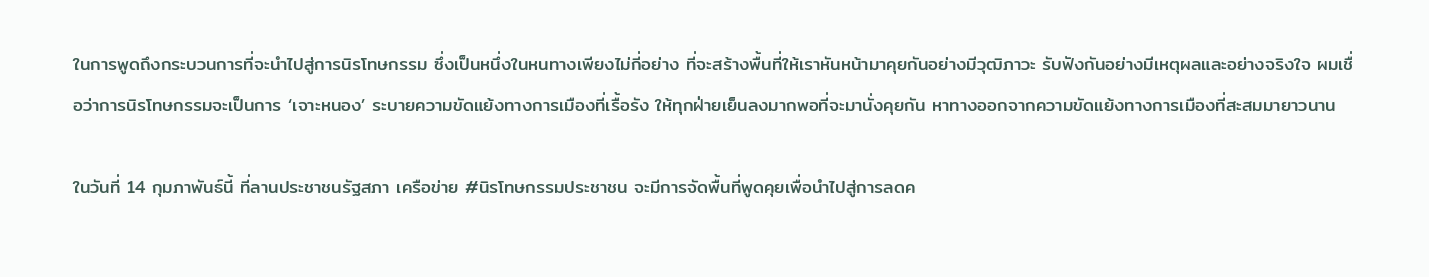ในการพูดถึงกระบวนการที่จะนำไปสู่การนิรโทษกรรม ซึ่งเป็นหนึ่งในหนทางเพียงไม่กี่อย่าง ที่จะสร้างพื้นที่ให้เราหันหน้ามาคุยกันอย่างมีวุฒิภาวะ รับฟังกันอย่างมีเหตุผลและอย่างจริงใจ ผมเชื่อว่าการนิรโทษกรรมจะเป็นการ ‘เจาะหนอง’ ระบายความขัดแย้งทางการเมืองที่เรื้อรัง ให้ทุกฝ่ายเย็นลงมากพอที่จะมานั่งคุยกัน หาทางออกจากความขัดแย้งทางการเมืองที่สะสมมายาวนาน

ในวันที่ 14 กุมภาพันธ์นี้ ที่ลานประชาชนรัฐสภา เครือข่าย #นิรโทษกรรมประชาชน จะมีการจัดพื้นที่พูดคุยเพื่อนำไปสู่การลดค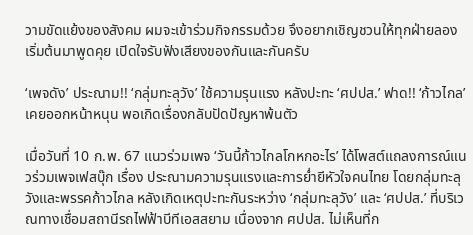วามขัดแย้งของสังคม ผมจะเข้าร่วมกิจกรรมด้วย จึงอยากเชิญชวนให้ทุกฝ่ายลองเริ่มต้นมาพูดคุย เปิดใจรับฟังเสียงของกันและกันครับ

‘เพจดัง’ ประณาม!! ‘กลุ่มทะลุวัง’ ใช้ความรุนแรง หลังปะทะ ‘ศปปส.’ ฟาด!! ‘ก้าวไกล’ เคยออกหน้าหนุน พอเกิดเรื่องกลับปัดปัญหาพ้นตัว

เมื่อวันที่ 10 ก.พ. 67 แนวร่วมเพจ ‘วันนี้ก้าวไกลโกหกอะไร’ ได้โพสต์แถลงการณ์แนวร่วมเพจเฟสบุ๊ก เรื่อง ประณามความรุนแรงและการย่ำยีหัวใจคนไทย โดยกลุ่มทะลุวังและพรรคก้าวไกล หลังเกิดเหตุปะทะกันระหว่าง ‘กลุ่มทะลุวัง’ และ ‘ศปปส.’ ที่บริเวณทางเชื่อมสถานีรถไฟฟ้าบีทีเอสสยาม เนื่องจาก ศปปส. ไม่เห็นที่ก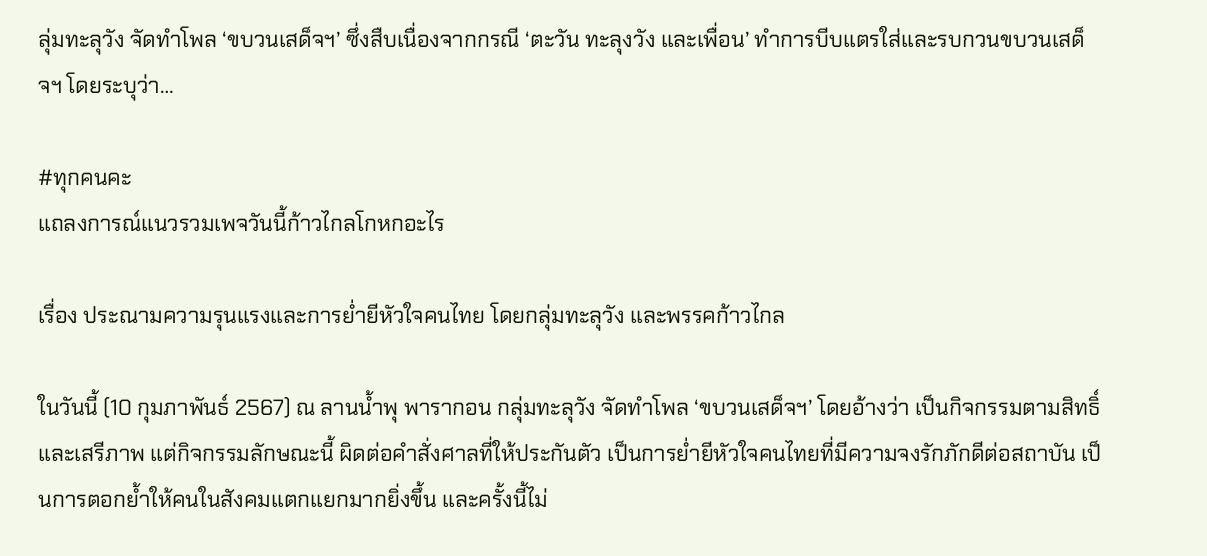ลุ่มทะลุวัง จัดทำโพล ‘ขบวนเสด็จฯ’ ซึ่งสืบเนื่องจากกรณี ‘ตะวัน ทะลุงวัง และเพื่อน’ ทำการบีบแตรใส่และรบกวนขบวนเสด็จฯ โดยระบุว่า…

#ทุกคนคะ
แถลงการณ์แนวรวมเพจวันนี้ก้าวไกลโกหกอะไร

เรื่อง ประณามความรุนแรงและการย่ำยีหัวใจคนไทย โดยกลุ่มทะลุวัง และพรรคก้าวไกล

ในวันนี้ (10 กุมภาพันธ์ 2567) ณ ลานน้ำพุ พารากอน กลุ่มทะลุวัง จัดทำโพล ‘ขบวนเสด็จฯ’ โดยอ้างว่า เป็นกิจกรรมตามสิทธิ์และเสรีภาพ แต่กิจกรรมลักษณะนี้ ผิดต่อคำสั่งศาลที่ให้ประกันตัว เป็นการย่ำยีหัวใจคนไทยที่มีความจงรักภักดีต่อสถาบัน เป็นการตอกย้ำให้คนในสังคมแตกแยกมากยิ่งขึ้น และครั้งนี้ไม่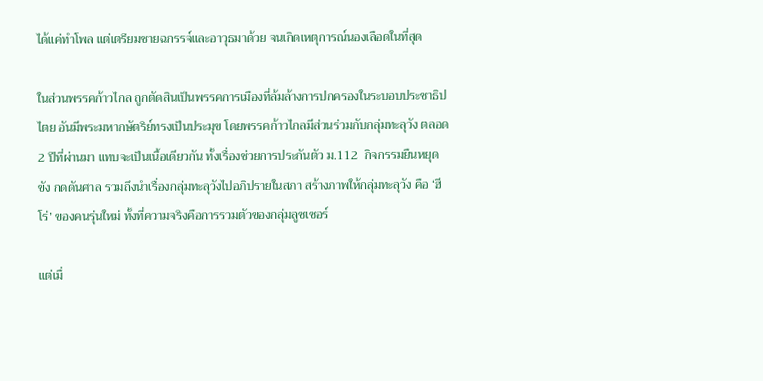ได้แค่ทำโพล แต่เตรียมชายฉกรรจ์และอาวุธมาด้วย จนเกิดเหตุการณ์นองเลือดในที่สุด

ในส่วนพรรคก้าวไกล ถูกตัดสินเป็นพรรคการเมืองที่ล้มล้างการปกครองในระบอบประชาธิปไตย อันมีพระมหากษัตริย์ทรงเป็นประมุข โดยพรรคก้าวไกลมีส่วนร่วมกับกลุ่มทะลุวัง ตลอด 2 ปีที่ผ่านมา แทบจะเป็นเนื้อเดียวกัน ทั้งเรื่องช่วยการประกันตัว ม.112  กิจกรรมยืนหยุดขัง กดดันศาล รวมถึงนำเรื่องกลุ่มทะลุวังไปอภิปรายในสภา สร้างภาพให้กลุ่มทะลุวัง คือ ‘ฮีโร่’ ของคนรุ่นใหม่ ทั้งที่ความจริงคือการรวมตัวของกลุ่มลูซเซอร์

แต่เมื่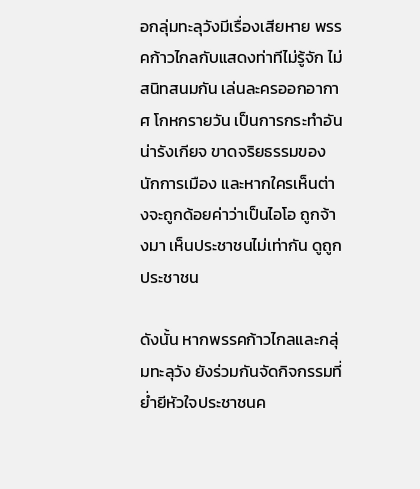อกลุ่มทะลุวังมีเรื่องเสียหาย พรรคก้าวไกลกับแสดงท่าทีไม่รู้จัก ไม่สนิทสนมกัน เล่นละครออกอากาศ โกหกรายวัน เป็นการกระทำอันน่ารังเกียจ ขาดจริยธรรมของนักการเมือง และหากใครเห็นต่างจะถูกด้อยค่าว่าเป็นไอโอ ถูกจ้างมา เห็นประชาชนไม่เท่ากัน ดูถูกประชาชน

ดังนั้น หากพรรคก้าวไกลและกลุ่มทะลุวัง ยังร่วมกันจัดกิจกรรมที่ย่ำยีหัวใจประชาชนค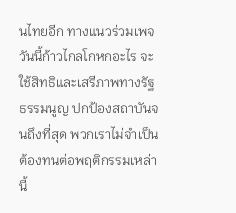นไทยอีก ทางแนวร่วมเพจวันนี้ก้าวไกลโกหกอะไร จะใช้สิทธิและเสรีภาพทางรัฐธรรมนูญ ปกป้องสถาบันจนถึงที่สุด พวกเราไม่จำเป็นต้องทนต่อพฤติกรรมเหล่านี้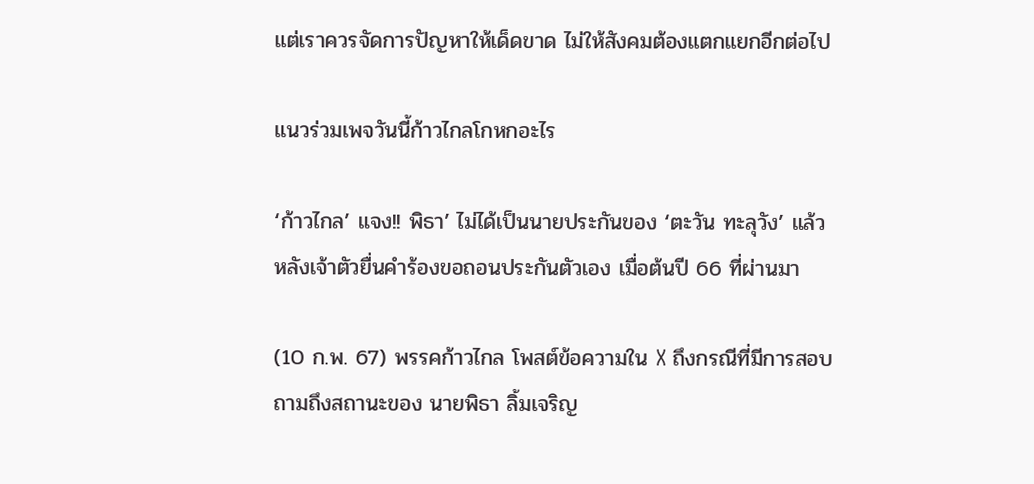แต่เราควรจัดการปัญหาให้เด็ดขาด ไม่ให้สังคมต้องแตกแยกอีกต่อไป

แนวร่วมเพจวันนี้ก้าวไกลโกหกอะไร

‘ก้าวไกล’ แจง!! พิธา’ ไม่ได้เป็นนายประกันของ ‘ตะวัน ทะลุวัง’ แล้ว หลังเจ้าตัวยื่นคำร้องขอถอนประกันตัวเอง เมื่อต้นปี 66 ที่ผ่านมา

(10 ก.พ. 67) พรรคก้าวไกล โพสต์ข้อความใน X ถึงกรณีที่มีการสอบถามถึงสถานะของ นายพิธา ลิ้มเจริญ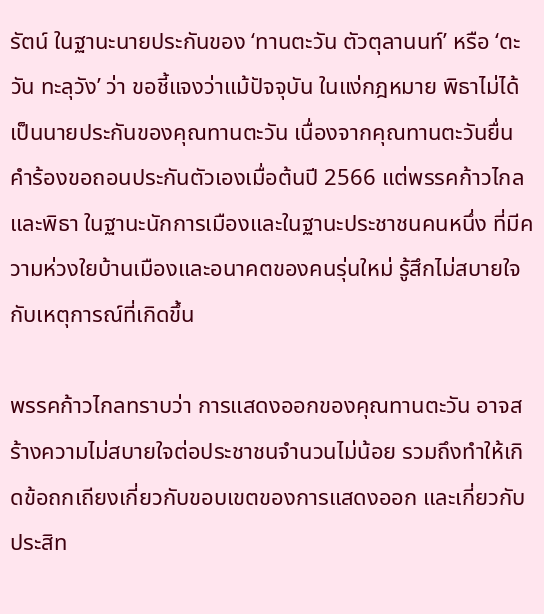รัตน์ ในฐานะนายประกันของ ‘ทานตะวัน ตัวตุลานนท์’ หรือ ‘ตะวัน ทะลุวัง’ ว่า ขอชี้แจงว่าแม้ปัจจุบัน ในแง่กฎหมาย พิธาไม่ได้เป็นนายประกันของคุณทานตะวัน เนื่องจากคุณทานตะวันยื่นคำร้องขอถอนประกันตัวเองเมื่อต้นปี 2566 แต่พรรคก้าวไกลและพิธา ในฐานะนักการเมืองและในฐานะประชาชนคนหนึ่ง ที่มีความห่วงใยบ้านเมืองและอนาคตของคนรุ่นใหม่ รู้สึกไม่สบายใจกับเหตุการณ์ที่เกิดขึ้น

พรรคก้าวไกลทราบว่า การแสดงออกของคุณทานตะวัน อาจสร้างความไม่สบายใจต่อประชาชนจำนวนไม่น้อย รวมถึงทำให้เกิดข้อถกเถียงเกี่ยวกับขอบเขตของการแสดงออก และเกี่ยวกับประสิท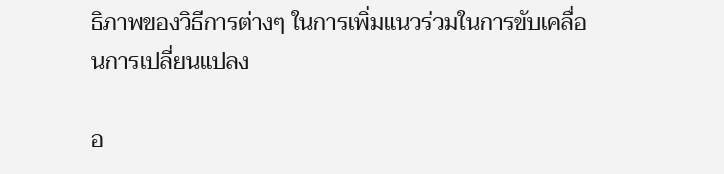ธิภาพของวิธีการต่างๆ ในการเพิ่มแนวร่วมในการขับเคลื่อนการเปลี่ยนแปลง

อ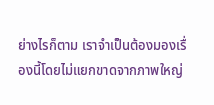ย่างไรก็ตาม เราจำเป็นต้องมองเรื่องนี้โดยไม่แยกขาดจากภาพใหญ่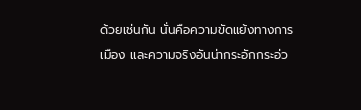ด้วยเช่นกัน นั่นคือความขัดแย้งทางการเมือง และความจริงอันน่ากระอักกระอ่ว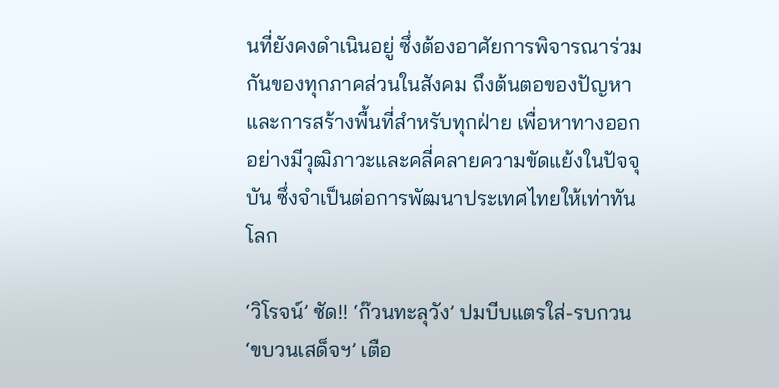นที่ยังคงดำเนินอยู่ ซึ่งต้องอาศัยการพิจารณาร่วมกันของทุกภาคส่วนในสังคม ถึงต้นตอของปัญหาและการสร้างพื้นที่สำหรับทุกฝ่าย เพื่อหาทางออกอย่างมีวุฒิภาวะและคลี่คลายความขัดแย้งในปัจจุบัน ซึ่งจำเป็นต่อการพัฒนาประเทศไทยให้เท่าทันโลก

‘วิโรจน์’ ซัด!! ‘ก๊วนทะลุวัง’ ปมบีบแตรใส่-รบกวน ‘ขบวนเสด็จฯ’ เตือ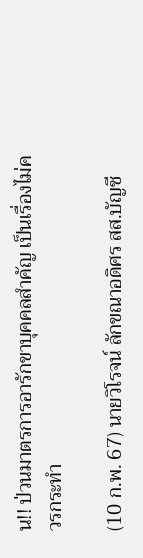น!! ป่วนมาตรการอารักขาบุคคลสำคัญ เป็นเรื่องไม่ควรกระทำ

(10 ก.พ. 67) นายวิโรจน์ ลักขณาอดิศร สส.บัญชี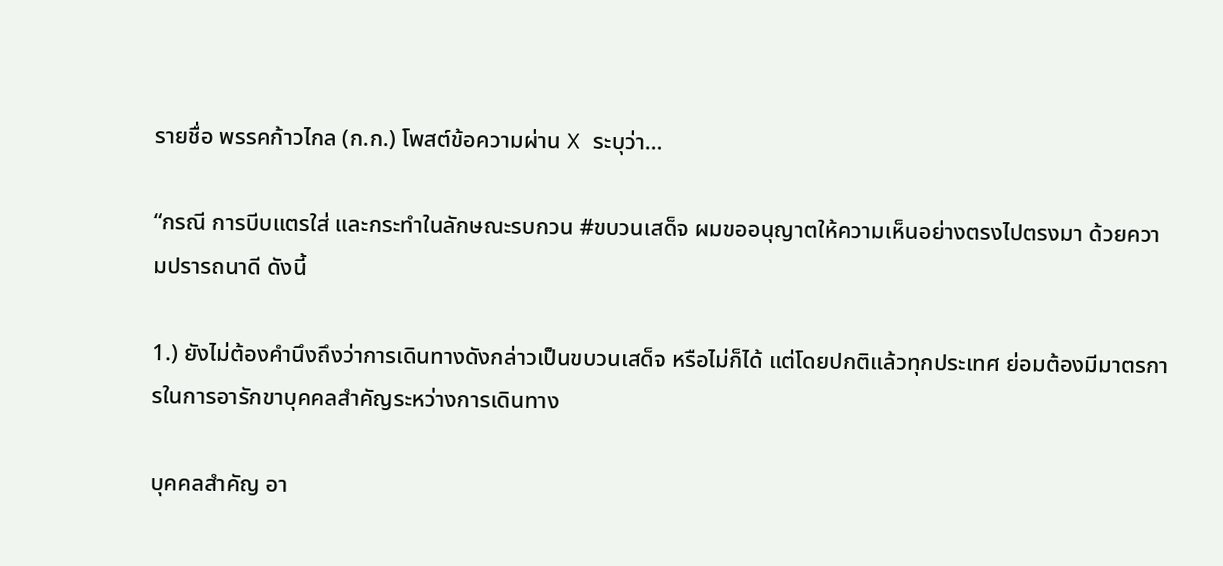รายชื่อ พรรคก้าวไกล (ก.ก.) โพสต์ข้อความผ่าน X ระบุว่า…

“กรณี การบีบแตรใส่ และกระทำในลักษณะรบกวน #ขบวนเสด็จ ผมขออนุญาตให้ความเห็นอย่างตรงไปตรงมา ด้วยความปรารถนาดี ดังนี้

1.) ยังไม่ต้องคำนึงถึงว่าการเดินทางดังกล่าวเป็นขบวนเสด็จ หรือไม่ก็ได้ แต่โดยปกติแล้วทุกประเทศ ย่อมต้องมีมาตรการในการอารักขาบุคคลสำคัญระหว่างการเดินทาง

บุคคลสำคัญ อา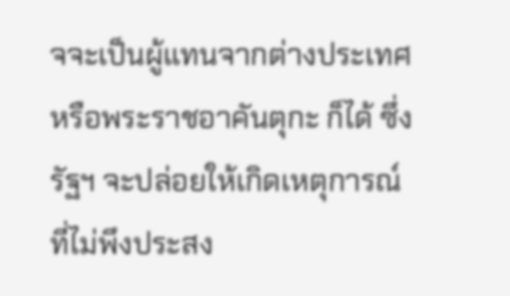จจะเป็นผู้แทนจากต่างประเทศ หรือพระราชอาคันตุกะ ก็ได้ ซึ่งรัฐฯ จะปล่อยให้เกิดเหตุการณ์ที่ไม่พึงประสง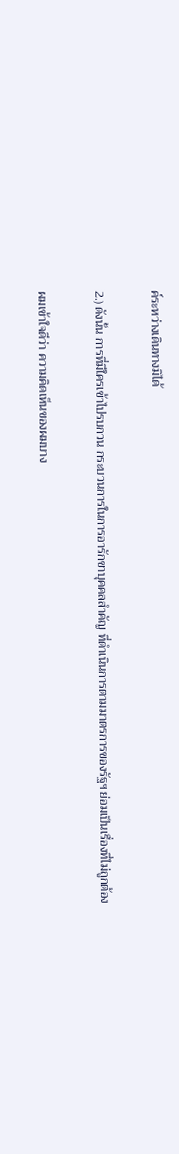ค์ระหว่างเดินทางมิได้

2.) ดังนั้น การที่มีใครเข้าไปรบกวน กระบวนการในการอารักขาบุคคลสำคัญ ที่ดำเนินการตามมาตรการของรัฐฯ ย่อมเป็นเรื่องที่ไม่ถูกต้อง

ผมเข้าใจดีว่า ความคิดเห็นของผมบาง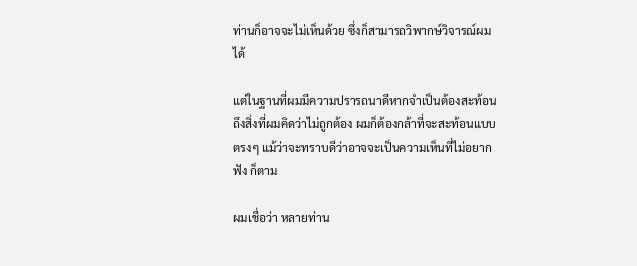ท่านก็อาจจะไม่เห็นด้วย ซึ่งก็สามารถวิพากษ์วิจารณ์ผมได้

แต่ในฐานที่ผมมีความปรารถนาดีหากจำเป็นต้องสะท้อนถึงสิ่งที่ผมคิดว่าไม่ถูกต้อง ผมก็ต้องกล้าที่จะสะท้อนแบบตรงๆ แม้ว่าจะทราบดีว่าอาจจะเป็นความเห็นที่ไม่อยากฟัง ก็ตาม

ผมเชื่อว่า หลายท่าน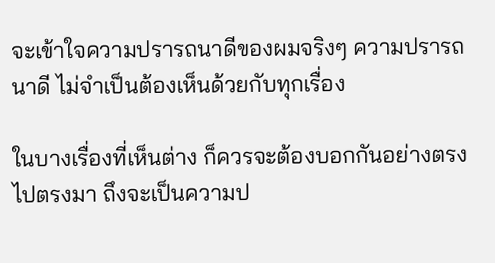จะเข้าใจความปรารถนาดีของผมจริงๆ ความปรารถนาดี ไม่จำเป็นต้องเห็นด้วยกับทุกเรื่อง

ในบางเรื่องที่เห็นต่าง ก็ควรจะต้องบอกกันอย่างตรงไปตรงมา ถึงจะเป็นความป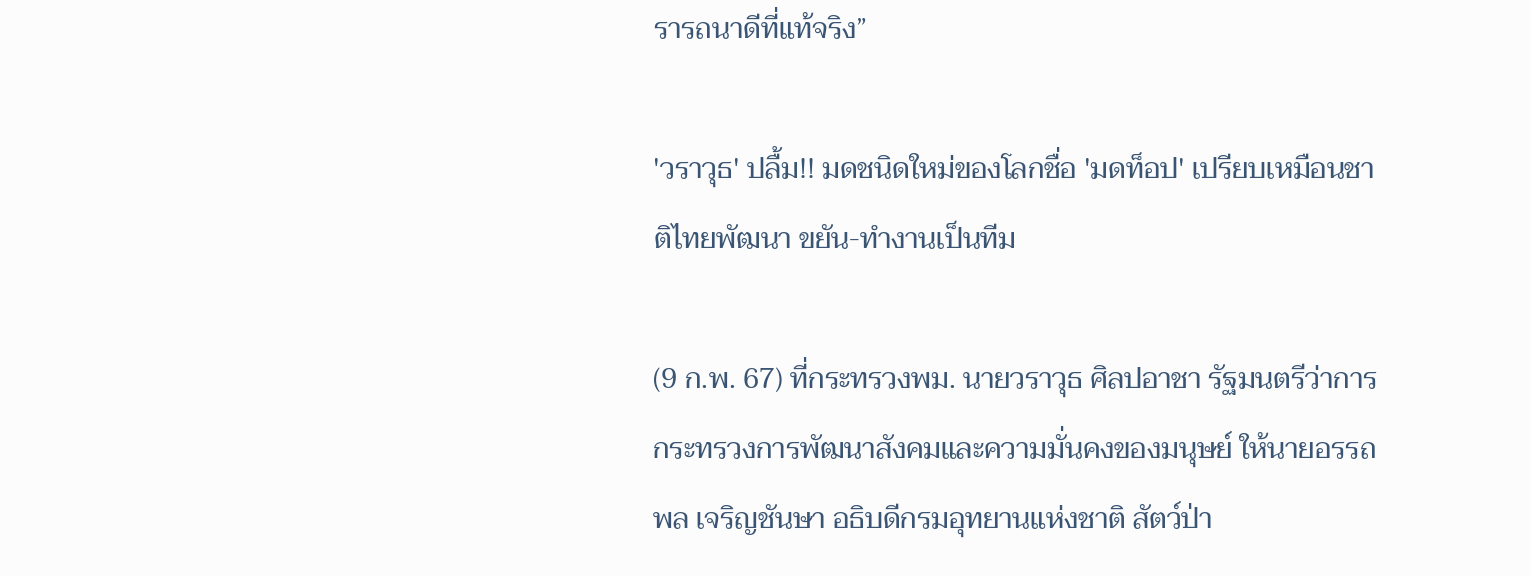รารถนาดีที่แท้จริง”

'วราวุธ' ปลื้ม!! มดชนิดใหม่ของโลกชื่อ 'มดท็อป' เปรียบเหมือนชาติไทยพัฒนา ขยัน-ทำงานเป็นทีม

(9 ก.พ. 67) ที่กระทรวงพม. นายวราวุธ ศิลปอาชา รัฐมนตรีว่าการกระทรวงการพัฒนาสังคมและความมั่นคงของมนุษย์ ให้นายอรรถพล เจริญชันษา อธิบดีกรมอุทยานแห่งชาติ สัตว์ป่า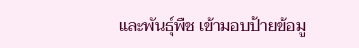และพันธุ์พืช เข้ามอบป้ายข้อมู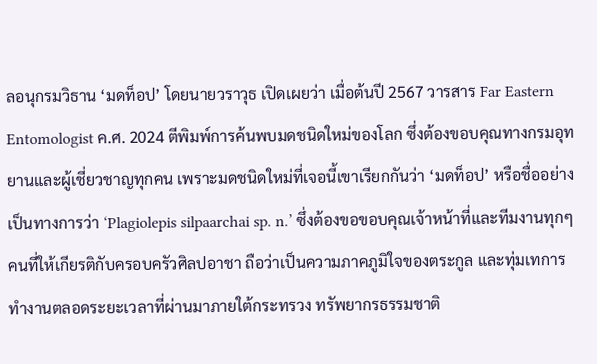ลอนุกรมวิธาน ‘มดท็อป’ โดยนายวราวุธ เปิดเผยว่า เมื่อต้นปี 2567 วารสาร Far Eastern Entomologist ค.ศ. 2024 ตีพิมพ์การค้นพบมดชนิดใหม่ของโลก ซึ่งต้องขอบคุณทางกรมอุทยานและผู้เชี่ยวชาญทุกคน เพราะมดชนิดใหม่ที่เจอนี้เขาเรียกกันว่า ‘มดท็อป’ หรือชื่ออย่างเป็นทางการว่า ‘Plagiolepis silpaarchai sp. n.’ ซึ่งต้องขอขอบคุณเจ้าหน้าที่และทีมงานทุกๆ คนที่ให้เกียรติกับครอบครัวศิลปอาชา ถือว่าเป็นความภาคภูมิใจของตระกูล และทุ่มเทการทำงานตลอดระยะเวลาที่ผ่านมาภายใต้กระทรวง ทรัพยากรธรรมชาติ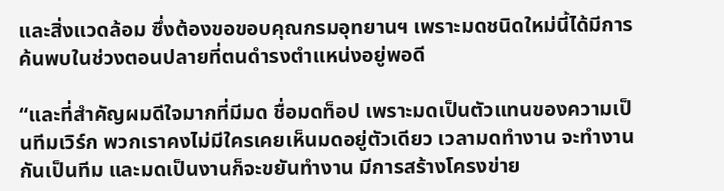และสิ่งแวดล้อม ซึ่งต้องขอขอบคุณกรมอุทยานฯ เพราะมดชนิดใหม่นี้ได้มีการค้นพบในช่วงตอนปลายที่ตนดำรงตำแหน่งอยู่พอดี

“และที่สำคัญผมดีใจมากที่มีมด ชื่อมดท็อป เพราะมดเป็นตัวแทนของความเป็นทีมเวิร์ก พวกเราคงไม่มีใครเคยเห็นมดอยู่ตัวเดียว เวลามดทำงาน จะทำงานกันเป็นทีม และมดเป็นงานก็จะขยันทำงาน มีการสร้างโครงข่าย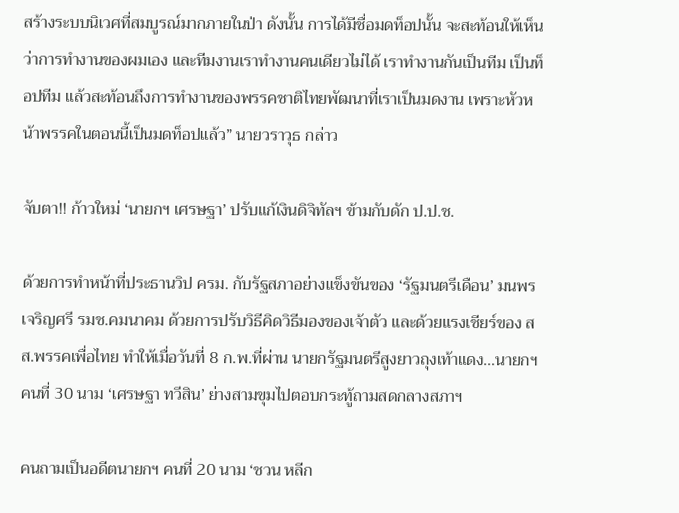สร้างระบบนิเวศที่สมบูรณ์มากภายในป่า ดังนั้น การได้มีชื่อมดท็อปนั้น จะสะท้อนให้เห็นว่าการทำงานของผมเอง และทีมงานเราทำงานคนเดียวไม่ได้ เราทำงานกันเป็นทีม เป็นท็อปทีม แล้วสะท้อนถึงการทำงานของพรรคชาติไทยพัฒนาที่เราเป็นมดงาน เพราะหัวหน้าพรรคในตอนนี้เป็นมดท็อปแล้ว” นายวราวุธ กล่าว

จับตา!! ก้าวใหม่ ‘นายกฯ เศรษฐา’ ปรับแก้เงินดิจิทัลฯ ข้ามกับดัก ป.ป.ช.

ด้วยการทำหน้าที่ประธานวิป ครม. กับรัฐสภาอย่างแข็งขันของ ‘รัฐมนตรีเดือน’ มนพร เจริญศรี รมช.คมนาคม ด้วยการปรับวิธีคิดวิธีมองของเจ้าตัว และด้วยแรงเชียร์ของ สส.พรรคเพื่อไทย ทำให้เมื่อวันที่ 8 ก.พ.ที่ผ่าน นายกรัฐมนตรีสูงยาวถุงเท้าแดง…นายกฯ คนที่ 30 นาม ‘เศรษฐา ทวีสิน’ ย่างสามขุมไปตอบกระทู้ถามสดกลางสภาฯ

คนถามเป็นอดีตนายกฯ คนที่ 20 นาม ‘ชวน หลีก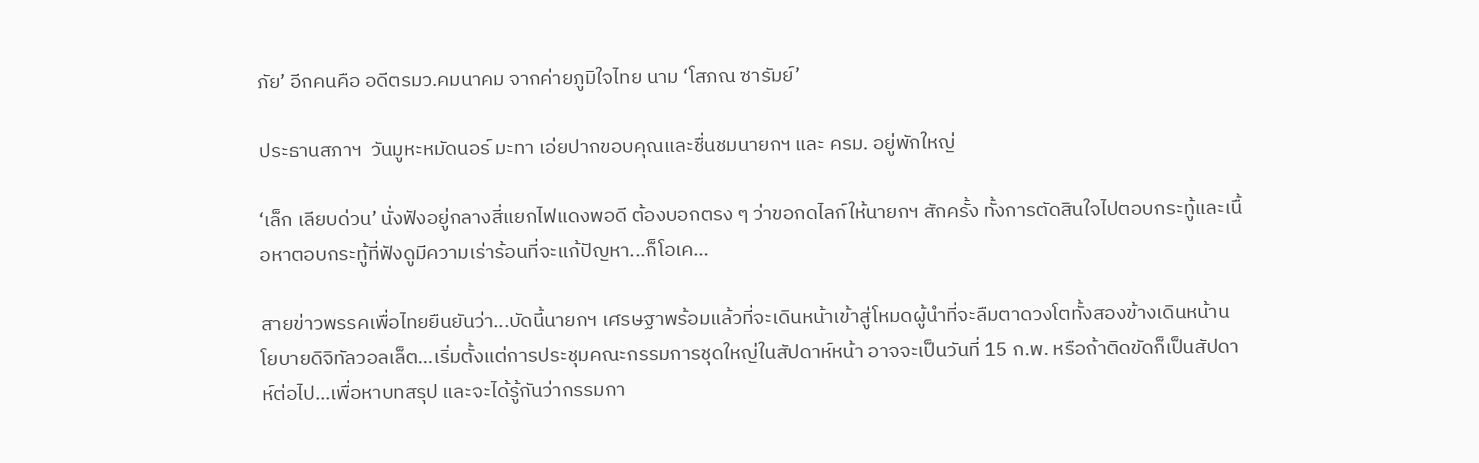ภัย’ อีกคนคือ อดีตรมว.คมนาคม จากค่ายภูมิใจไทย นาม ‘โสภณ ซารัมย์’

ประธานสภาฯ  วันมูหะหมัดนอร์ มะทา เอ่ยปากขอบคุณและชื่นชมนายกฯ และ ครม. อยู่พักใหญ่

‘เล็ก เลียบด่วน’ นั่งฟังอยู่กลางสี่แยกไฟแดงพอดี ต้องบอกตรง ๆ ว่าขอกดไลก์ให้นายกฯ สักครั้ง ทั้งการตัดสินใจไปตอบกระทู้และเนื้อหาตอบกระทู้ที่ฟังดูมีความเร่าร้อนที่จะแก้ปัญหา...ก็โอเค…

สายข่าวพรรคเพื่อไทยยืนยันว่า...บัดนี้นายกฯ เศรษฐาพร้อมแล้วที่จะเดินหน้าเข้าสู่โหมดผู้นำที่จะลืมตาดวงโตทั้งสองข้างเดินหน้านโยบายดิจิทัลวอลเล็ต…เริ่มตั้งแต่การประชุมคณะกรรมการชุดใหญ่ในสัปดาห์หน้า อาจจะเป็นวันที่ 15 ก.พ. หรือถ้าติดขัดก็เป็นสัปดาห์ต่อไป...เพื่อหาบทสรุป และจะได้รู้กันว่ากรรมกา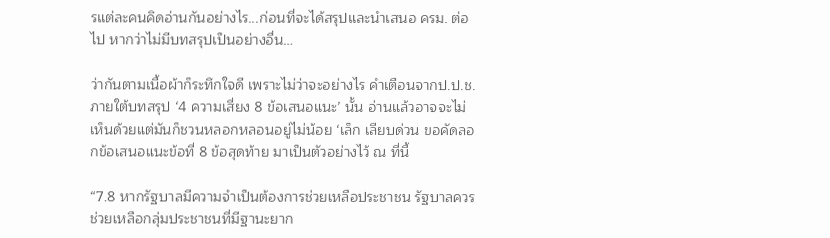รแต่ละคนคิดอ่านกันอย่างไร...ก่อนที่จะได้สรุปและนำเสนอ ครม. ต่อไป หากว่าไม่มีบทสรุปเป็นอย่างอื่น…

ว่ากันตามเนื้อผ้าก็ระทึกใจดี เพราะไม่ว่าจะอย่างไร คำเตือนจากป.ป.ช. ภายใต้บทสรุป ‘4 ความเสี่ยง 8 ข้อเสนอแนะ’ นั้น อ่านแล้วอาจจะไม่เห็นด้วยแต่มันก็ชวนหลอกหลอนอยู่ไม่น้อย ‘เล็ก เลียบด่วน ขอคัดลอกข้อเสนอแนะข้อที่ 8 ข้อสุดท้าย มาเป็นตัวอย่างไว้ ณ ที่นี้

“7.8 หากรัฐบาลมีความจำเป็นต้องการช่วยเหลือประชาชน รัฐบาลควรช่วยเหลือกลุ่มประชาชนที่มีฐานะยาก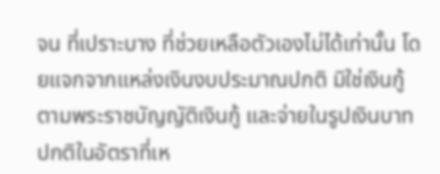จน ที่เปราะบาง ที่ช่วยเหลือตัวเองไม่ได้เท่านั้น โดยแจกจากแหล่งเงินงบประมาณปกติ มิใช่เงินกู้ตามพระราชบัญญัติเงินกู้ และจ่ายในรูปเงินบาทปกติในอัตราที่เห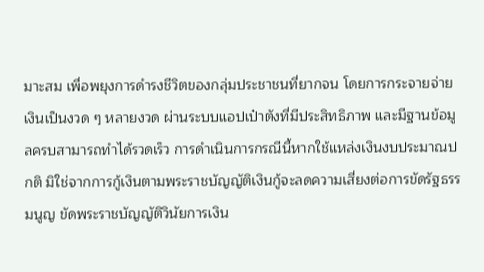มาะสม เพื่อพยุงการดำรงชีวิตของกลุ่มประชาชนที่ยากจน โดยการกระจายจ่ายเงินเป็นงวด ๆ หลายงวด ผ่านระบบแอปเป๋าตังที่มีประสิทธิภาพ และมีฐานข้อมูลครบสามารถทำได้รวดเร็ว การดำเนินการกรณีนี้หากใช้แหล่งเงินงบประมาณปกติ มิใช่จากการกู้เงินตามพระราชบัญญัติเงินกู้จะลดความเสี่ยงต่อการขัดรัฐธรรมนูญ ขัดพระราชบัญญัติวินัยการเงิน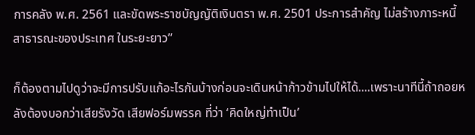การคลัง พ.ศ. 2561 และขัดพระราชบัญญัติเงินตรา พ.ศ. 2501 ประการสำคัญ ไม่สร้างภาระหนี้สาธารณะของประเทศ ในระยะยาว”

ก็ต้องตามไปดูว่าจะมีการปรับแก้อะไรกันบ้างก่อนจะเดินหน้าก้าวข้ามไปให้ได้....เพราะนาทีนี้ถ้าถอยหลังต้องบอกว่าเสียรังวัด เสียฟอร์มพรรค ที่ว่า ‘คิดใหญ่ทำเป็น’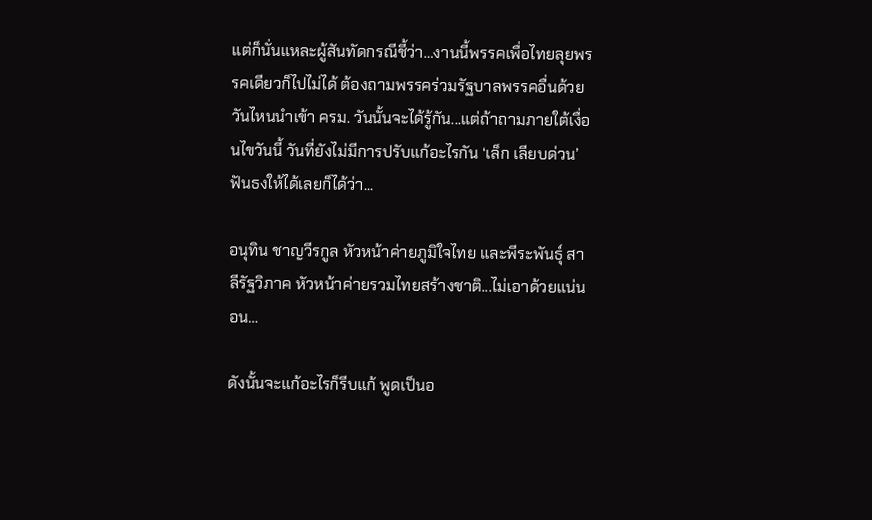แต่ก็นั่นแหละผู้สันทัดกรณีชี้ว่า…งานนี้พรรคเพื่อไทยลุยพรรคเดียวก็ไปไม่ได้ ต้องถามพรรคร่วมรัฐบาลพรรคอื่นด้วย วันไหนนำเข้า ครม. วันนั้นจะได้รู้กัน...แต่ถ้าถามภายใต้เงื่อนไขวันนี้ วันที่ยังไม่มีการปรับแก้อะไรกัน ‘เล็ก เลียบด่วน’ ฟันธงให้ได้เลยก็ได้ว่า...

อนุทิน ชาญวีรกูล หัวหน้าค่ายภูมิใจไทย และพีระพันธุ์ สาลีรัฐวิภาค หัวหน้าค่ายรวมไทยสร้างชาติ...ไม่เอาด้วยแน่นอน…

ดังนั้นจะแก้อะไรก็รีบแก้ พูดเป็นอ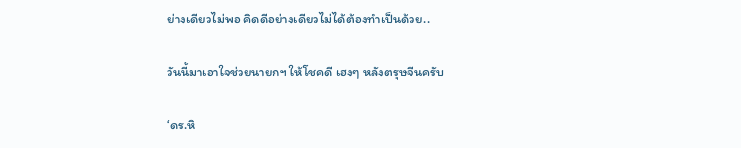ย่างเดียวไม่พอ คิดดีอย่างเดียวไม่ได้ต้องทำเป็นด้วย..

วันนี้มาเอาใจช่วยนายกฯ ให้โชคดี เฮงๆ หลังตรุษจีนครับ

‘ดร.หิ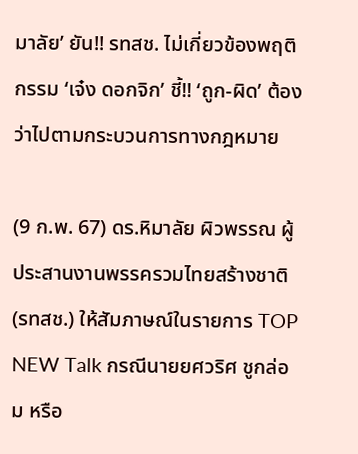มาลัย’ ยัน!! รทสช. ไม่เกี่ยวข้องพฤติกรรม ‘เจ๋ง ดอกจิก’ ชี้!! ‘ถูก-ผิด’ ต้องว่าไปตามกระบวนการทางกฎหมาย

(9 ก.พ. 67) ดร.หิมาลัย ผิวพรรณ ผู้ประสานงานพรรครวมไทยสร้างชาติ (รทสช.) ให้สัมภาษณ์ในรายการ TOP NEW Talk กรณีนายยศวริศ ชูกล่อม หรือ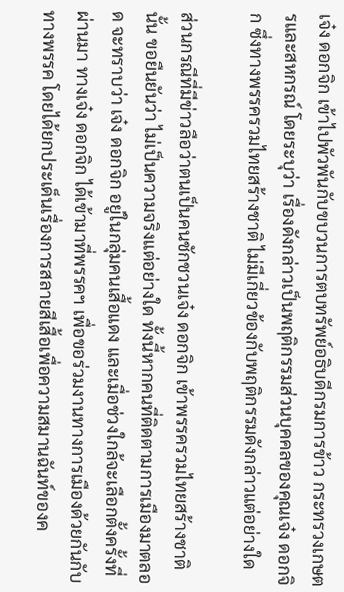เจ๋ง ดอกจิก เข้าไปพัวพันกับขบวนการตบทรัพย์อธิบดีกรมการข้าว กระทรวงเกษตรและสหกรณ์ โดยระบุว่า เรื่องดังกล่าวเป็นพฤติกรรมส่วนบุคคลของคุณเจ๋ง ดอกจิก ซึ่งทางพรรครวมไทยสร้างชาติ ไม่มีเกี่ยวข้องกับพฤติกรรมดังกล่าวแต่อย่างใด

ส่วนกรณีที่มีข่าวลือว่าตนเป็นคนชักชวนเจ๋ง ดอกจิก เข้าพรรครวมไทยสร้างชาตินั้น ขอยืนยันว่า ไม่เป็นความจริงแต่อย่างใด ทั้งนี้หากคนที่ติดตามการเมืองมาตลอด จะทราบว่า เจ๋ง ดอกจิก อยู่ในกลุ่มคนเสื้อแดง และเมื่อช่วงใกล้จะเลือกตั้งครั้งที่ผ่านมา ทางเจ๋ง ดอกจิก ได้เข้ามาที่พรรคฯ เพื่อขอร่วมงานทางการเมืองด้วยกันกับทางพรรค โดยได้ยกประเด็นเรื่องการสลายสีเสื้อเพื่อความสมานฉันท์ของค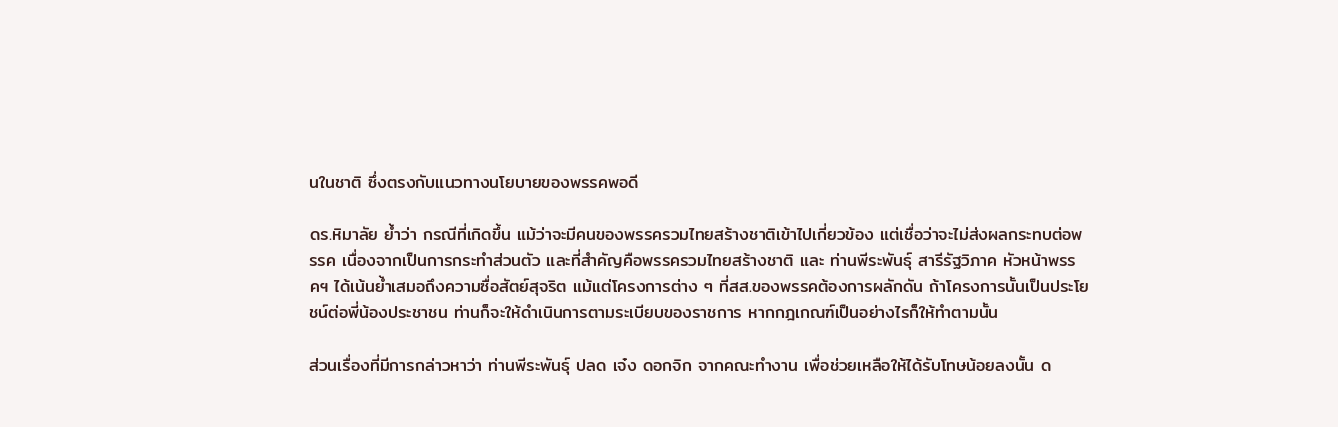นในชาติ ซึ่งตรงกับแนวทางนโยบายของพรรคพอดี

ดร.หิมาลัย ย้ำว่า กรณีที่เกิดขึ้น แม้ว่าจะมีคนของพรรครวมไทยสร้างชาติเข้าไปเกี่ยวข้อง แต่เชื่อว่าจะไม่ส่งผลกระทบต่อพรรค เนื่องจากเป็นการกระทำส่วนตัว และที่สำคัญคือพรรครวมไทยสร้างชาติ และ ท่านพีระพันธุ์ สารีรัฐวิภาค หัวหน้าพรรคฯ ได้เน้นย้ำเสมอถึงความซื่อสัตย์สุจริต แม้แต่โครงการต่าง ๆ ที่สส.ของพรรคต้องการผลักดัน ถ้าโครงการนั้นเป็นประโยชน์ต่อพี่น้องประชาชน ท่านก็จะให้ดำเนินการตามระเบียบของราชการ หากกฎเกณฑ์เป็นอย่างไรก็ให้ทำตามนั้น

ส่วนเรื่องที่มีการกล่าวหาว่า ท่านพีระพันธุ์ ปลด เจ๋ง ดอกจิก จากคณะทำงาน เพื่อช่วยเหลือให้ได้รับโทษน้อยลงนั้น ด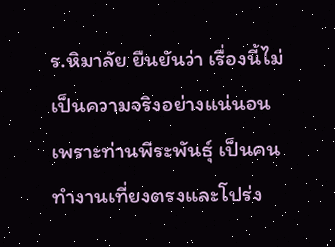ร.หิมาลัย ยืนยันว่า เรื่องนี้ไม่เป็นความจริงอย่างแน่นอน เพราะท่านพีระพันธุ์ เป็นคนทำงานเที่ยงตรงและโปร่ง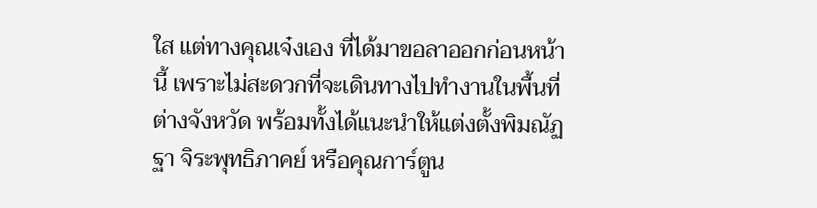ใส แต่ทางคุณเจ๋งเอง ที่ได้มาขอลาออกก่อนหน้านี้ เพราะไม่สะดวกที่จะเดินทางไปทำงานในพื้นที่ต่างจังหวัด พร้อมทั้งได้แนะนำให้แต่งตั้งพิมณัฏฐา จิระพุทธิภาคย์ หรือคุณการ์ตูน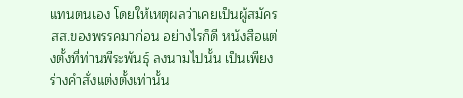แทนตนเอง โดยให้เหตุผลว่าเคยเป็นผู้สมัครสส.ของพรรคมาก่อน อย่างไรก็ดี หนังสือแต่งตั้งที่ท่านพีระพันธุ์ ลงนามไปนั้น เป็นเพียงร่างคำสั่งแต่งตั้งเท่านั้น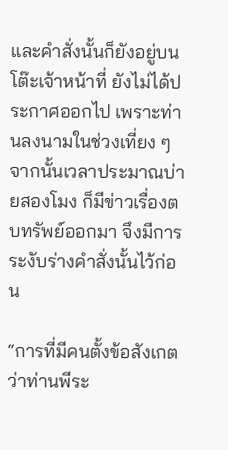และคำสั่งนั้นก็ยังอยู่บนโต๊ะเจ้าหน้าที่ ยังไม่ได้ประกาศออกไป เพราะท่านลงนามในช่วงเที่ยง ๆ จากนั้นเวลาประมาณบ่ายสองโมง ก็มีข่าวเรื่องตบทรัพย์ออกมา จึงมีการระงับร่างคำสั่งนั้นไว้ก่อน

“การที่มีคนตั้งข้อสังเกตว่าท่านพีระ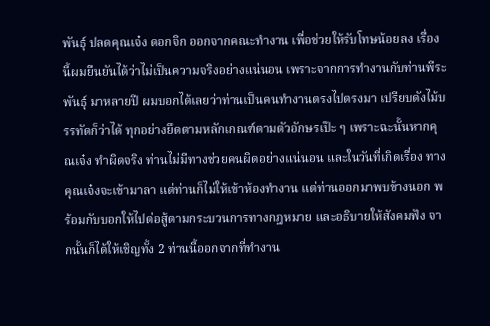พันธุ์ ปลดคุณเจ๋ง ดอกจิก ออกจากคณะทำงาน เพื่อช่วยให้รับโทษน้อยลง เรื่องนี้ผมยืนยันได้ว่าไม่เป็นความจริงอย่างแน่นอน เพราะจากการทำงานกับท่านพีระพันธุ์ มาหลายปี ผมบอกได้เลยว่าท่านเป็นคนทำงานตรงไปตรงมา เปรียบดังไม้บรรทัดก็ว่าได้ ทุกอย่างยึดตามหลักเกณฑ์ตามตัวอักษรเป๊ะ ๆ เพราะฉะนั้นหากคุณเจ๋ง ทำผิดจริง ท่านไม่มีทางช่วยคนผิดอย่างแน่นอน และในวันที่เกิดเรื่อง ทางคุณเจ๋งจะเข้ามาลา แต่ท่านก็ไม่ให้เข้าห้องทำงาน แต่ท่านออกมาพบข้างนอก พร้อมกับบอกให้ไปต่อสู้ตามกระบวนการทางกฎหมาย และอธิบายให้สังคมฟัง จากนั้นก็ได้ให้เชิญทั้ง 2 ท่านนี้ออกจากที่ทำงาน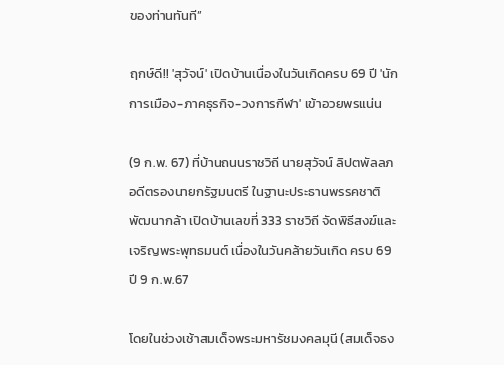ของท่านทันที”

ฤกษ์ดี!! 'สุวัจน์' เปิดบ้านเนื่องในวันเกิดครบ 69 ปี 'นักการเมือง-ภาคธุรกิจ-วงการกีฬา' เข้าอวยพรแน่น

(9 ก.พ. 67) ที่บ้านถนนราชวิถี นายสุวัจน์ ลิปตพัลลภ อดีตรองนายกรัฐมนตรี ในฐานะประธานพรรคชาติพัฒนากล้า เปิดบ้านเลขที่ 333 ราชวิถี จัดพิธีสงฆ์และเจริญพระพุทธมนต์ เนื่องในวันคล้ายวันเกิด ครบ 69 ปี 9 ก.พ.67

โดยในช่วงเช้าสมเด็จพระมหารัชมงคลมุนี (สมเด็จธง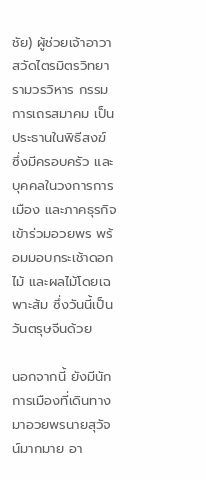ชัย) ผู้ช่วยเจ้าอาวาสวัดไตรมิตรวิทยารามวรวิหาร กรรมการเถรสมาคม เป็นประธานในพิธีสงฆ์ ซึ่งมีครอบครัว และบุคคลในวงการการเมือง และภาคธุรกิจ เข้าร่วมอวยพร พร้อมมอบกระเช้าดอกไม้ และผลไม้โดยเฉพาะส้ม ซึ่งวันนี้เป็นวันตรุษจีนด้วย

นอกจากนี้ ยังมีนักการเมืองที่เดินทางมาอวยพรนายสุวัจน์มากมาย อา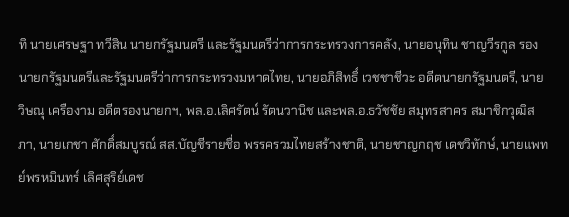ทิ นายเศรษฐา ทวีสิน นายกรัฐมนตรี และรัฐมนตรีว่าการกระทรวงการคลัง, นายอนุทิน ชาญวีรกูล รองนายกรัฐมนตรีและรัฐมนตรีว่าการกระทรวงมหาดไทย, นายอภิสิทธิ์ เวชชาชีวะ อดีตนายกรัฐมนตรี, นายวิษณุ เครืองาม อดีตรองนายกฯ, พล.อ.เลิศรัตน์ รัตนวานิช และพล.อ.ธวัชชัย สมุทรสาคร สมาชิกวุฒิสภา, นายเกชา ศักดิ์สมบูรณ์ สส.บัญชีรายชื่อ พรรครวมไทยสร้างชาติ, นายชาญกฤช เดชวิทักษ์, นายแพทย์พรหมินทร์ เลิศสุริย์เดช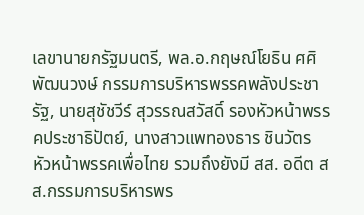เลขานายกรัฐมนตรี, พล.อ.กฤษณ์โยธิน ศศิพัฒนวงษ์ กรรมการบริหารพรรคพลังประชารัฐ, นายสุชัชวีร์ สุวรรณสวัสดิ์ รองหัวหน้าพรรคประชาธิปัตย์, นางสาวแพทองธาร ชินวัตร หัวหน้าพรรคเพื่อไทย รวมถึงยังมี สส. อดีต สส.กรรมการบริหารพร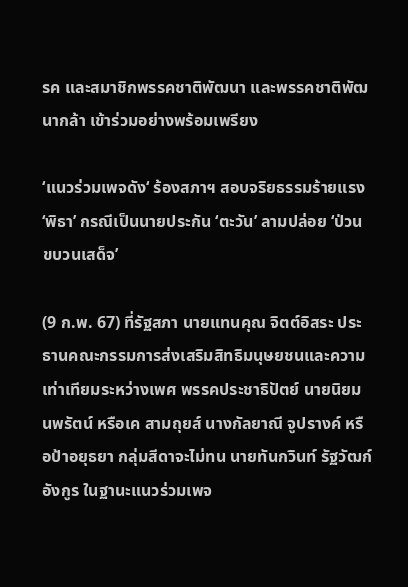รค และสมาชิกพรรคชาติพัฒนา และพรรคชาติพัฒนากล้า เข้าร่วมอย่างพร้อมเพรียง

‘แนวร่วมเพจดัง‘ ร้องสภาฯ สอบจริยธรรมร้ายแรง ‘พิธา’ กรณีเป็นนายประกัน ‘ตะวัน’ ลามปล่อย ‘ป่วนขบวนเสด็จ’

(9 ก.พ. 67) ที่รัฐสภา นายแทนคุณ จิตต์อิสระ ประธานคณะกรรมการส่งเสริมสิทธิมนุษยชนและความเท่าเทียมระหว่างเพศ พรรคประชาธิปัตย์ นายนิยม นพรัตน์ หรือเค สามถุยส์ นางกัลยาณี จูปรางค์ หรือป้าอยุธยา กลุ่มสีดาจะไม่ทน นายทันกวินท์ รัฐวัฒก์อังกูร ในฐานะแนวร่วมเพจ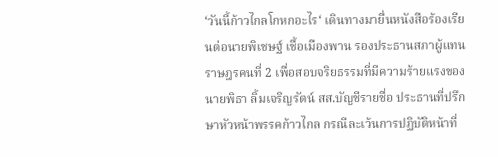‘วันนี้ก้าวไกลโกหกอะไร‘ เดินทางมายื่นหนังสือร้องเรียนต่อนายพิเชษฐ์ เชื้อเมืองพาน รองประธานสภาผู้แทนราษฎรคนที่ 2 เพื่อสอบจริยธรรมที่มีความร้ายแรงของนายพิธา ลิ้มเจริญรัตน์ สส.บัญชีรายชื่อ ประธานที่ปรึกษาหัวหน้าพรรคก้าวไกล กรณีละเว้นการปฏิบัติหน้าที่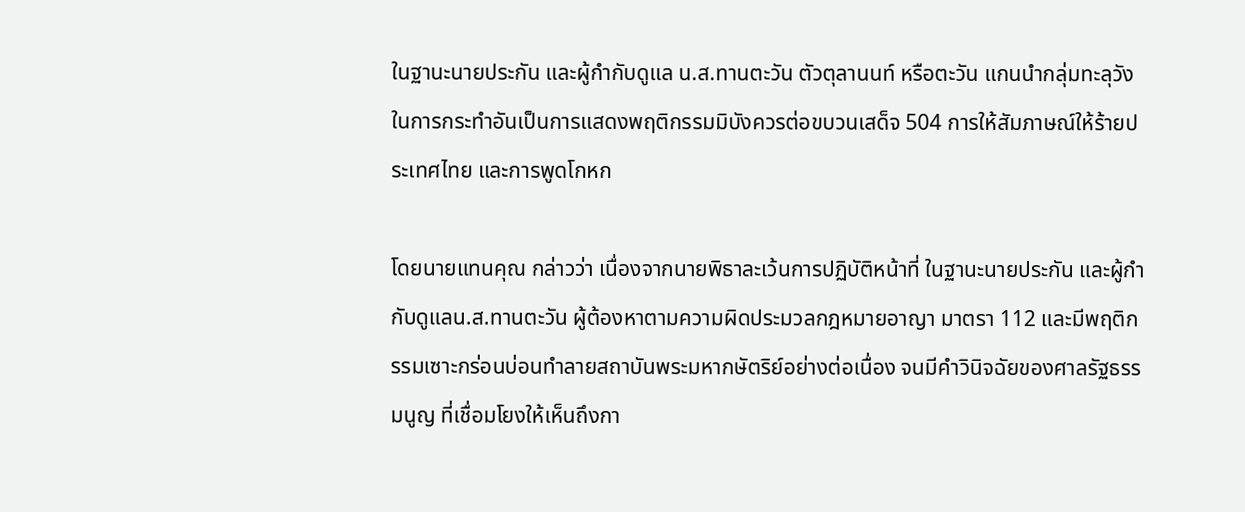ในฐานะนายประกัน และผู้กำกับดูแล น.ส.ทานตะวัน ตัวตุลานนท์ หรือตะวัน แกนนำกลุ่มทะลุวัง ในการกระทำอันเป็นการแสดงพฤติกรรมมิบังควรต่อขบวนเสด็จ 504 การให้สัมภาษณ์ให้ร้ายประเทศไทย และการพูดโกหก

โดยนายแทนคุณ กล่าวว่า เนื่องจากนายพิธาละเว้นการปฏิบัติหน้าที่ ในฐานะนายประกัน และผู้กำกับดูแลน.ส.ทานตะวัน ผู้ต้องหาตามความผิดประมวลกฎหมายอาญา มาตรา 112 และมีพฤติกรรมเซาะกร่อนบ่อนทำลายสถาบันพระมหากษัตริย์อย่างต่อเนื่อง จนมีคำวินิจฉัยของศาลรัฐธรรมนูญ ที่เชื่อมโยงให้เห็นถึงกา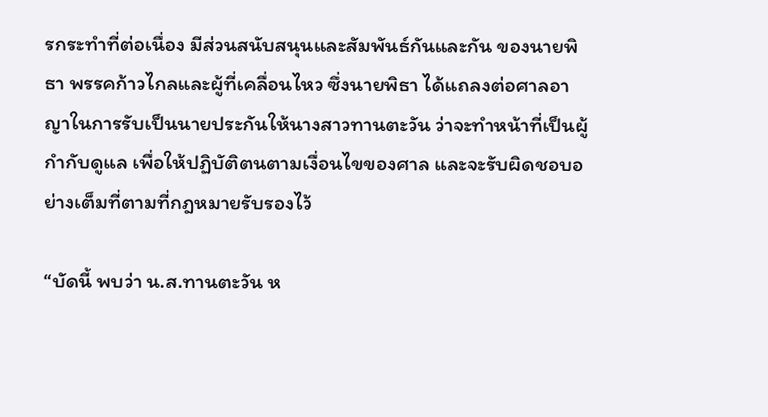รกระทำที่ต่อเนื่อง มีส่วนสนับสนุนและสัมพันธ์กันและกัน ของนายพิธา พรรคก้าวไกลและผู้ที่เคลื่อนไหว ซึ่งนายพิธา ได้แถลงต่อศาลอาญาในการรับเป็นนายประกันให้นางสาวทานตะวัน ว่าจะทำหน้าที่เป็นผู้กำกับดูแล เพื่อให้ปฏิบัติตนตามเงื่อนไขของศาล และจะรับผิดชอบอย่างเต็มที่ตามที่กฎหมายรับรองไว้

“บัดนี้ พบว่า น.ส.ทานตะวัน ห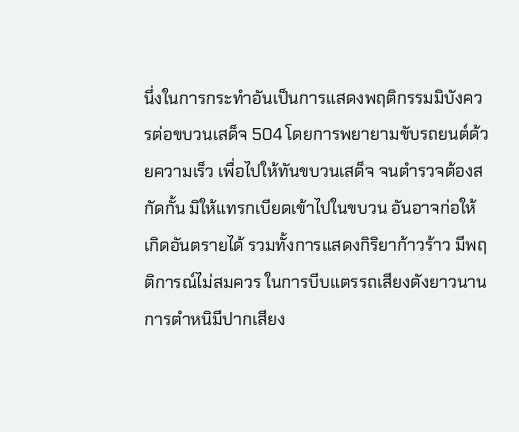นึ่งในการกระทำอันเป็นการแสดงพฤติกรรมมิบังควรต่อขบวนเสด็จ 504 โดยการพยายามขับรถยนต์ด้วยความเร็ว เพื่อไปให้ทันขบวนเสด็จ จนตำรวจต้องสกัดกั้น มิให้แทรกเบียดเข้าไปในขบวน อันอาจก่อให้เกิดอันตรายได้ รวมทั้งการแสดงกิริยาก้าวร้าว มีพฤติการณ์ไม่สมควร ในการบีบแตรรถเสียงดังยาวนาน การตำหนิมีปากเสียง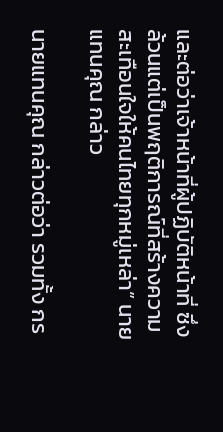และต่อว่าเจ้าหน้าที่ผู้ปฏิบัติหน้าที่ ซึ่งล้วนแต่เป็นพฤติการณ์ที่สร้างความสะเทือนใจให้คนไทยทุกหมู่เหล่า” นายแทนคุณ กล่าว

นายแทนคุณ กล่าวต่อว่า รวมทั้ง กร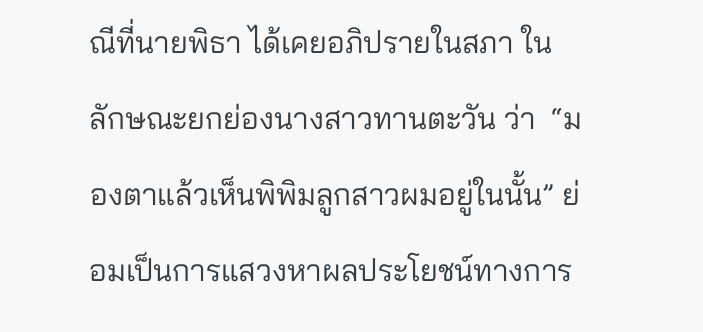ณีที่นายพิธา ได้เคยอภิปรายในสภา ในลักษณะยกย่องนางสาวทานตะวัน ว่า  “มองตาแล้วเห็นพิพิมลูกสาวผมอยู่ในนั้น” ย่อมเป็นการแสวงหาผลประโยชน์ทางการ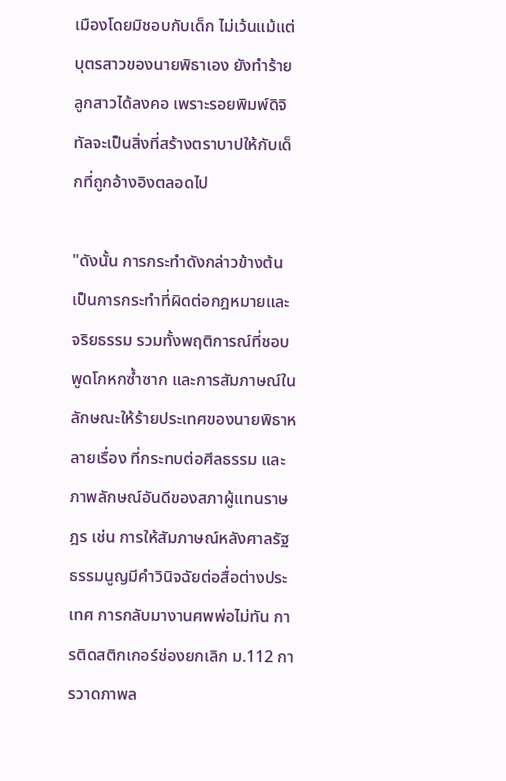เมืองโดยมิชอบกับเด็ก ไม่เว้นแม้แต่บุตรสาวของนายพิธาเอง ยังทำร้ายลูกสาวได้ลงคอ เพราะรอยพิมพ์ดิจิทัลจะเป็นสิ่งที่สร้างตราบาปให้กับเด็กที่ถูกอ้างอิงตลอดไป

"ดังนั้น การกระทำดังกล่าวข้างต้น เป็นการกระทำที่ผิดต่อกฎหมายและจริยธรรม รวมทั้งพฤติการณ์ที่ชอบพูดโกหกซ้ำซาก และการสัมภาษณ์ในลักษณะให้ร้ายประเทศของนายพิธาหลายเรื่อง ที่กระทบต่อศีลธรรม และภาพลักษณ์อันดีของสภาผู้แทนราษฎร เช่น การให้สัมภาษณ์หลังศาลรัฐธรรมนูญมีคำวินิจฉัยต่อสื่อต่างประเทศ การกลับมางานศพพ่อไม่ทัน การติดสติกเกอร์ช่องยกเลิก ม.112 การวาดภาพล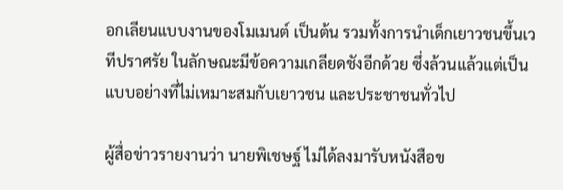อกเลียนแบบงานของโมเมนต์ เป็นต้น รวมทั้งการนำเด็กเยาวชนขึ้นเวทีปราศรัย ในลักษณะมีข้อความเกลียดชังอีกด้วย ซึ่งล้วนแล้วแต่เป็นแบบอย่างที่ไม่เหมาะสมกับเยาวชน และประชาชนทั่วไป

ผู้สื่อข่าวรายงานว่า นายพิเชษฐ์ ไม่ได้ลงมารับหนังสือข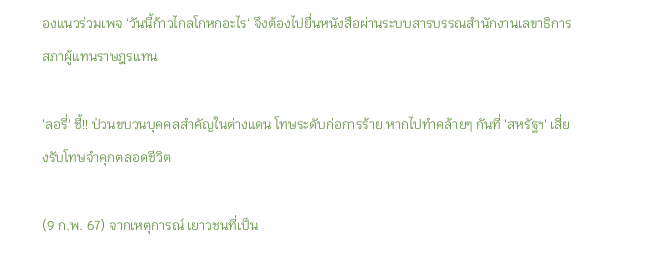องแนวร่วมเพจ ‘วันนี้ก้าวไกลโกหกอะไร‘ จึงต้องไปยื่นหนังสือผ่านระบบสารบรรณสำนักงานเลขาธิการสภาผู้แทนราษฎรแทน

'ลอรี่' ชี้!! ป่วนขบวนบุคคลสำคัญในต่างแดน โทษระดับก่อการร้าย หากไปทำคล้ายๆ กันที่ 'สหรัฐฯ' เสี่ยงรับโทษจำคุกตลอดชีวิต

(9 ก.พ. 67) จากเหตุการณ์ เยาวชนที่เป็น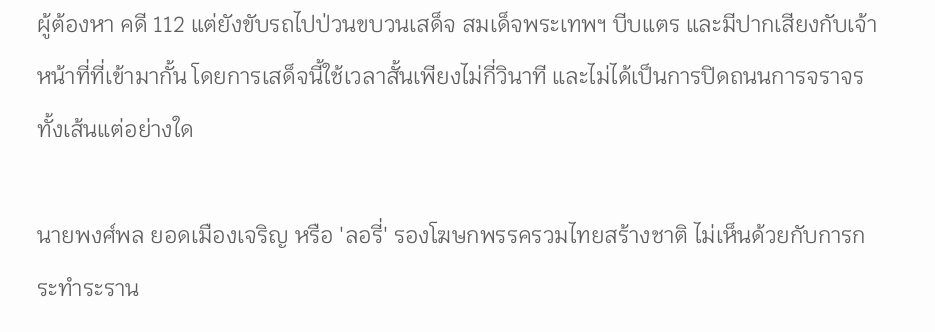ผู้ต้องหา คดี 112 แต่ยังขับรถไปป่วนขบวนเสด็จ สมเด็จพระเทพฯ บีบแตร และมีปากเสียงกับเจ้าหน้าที่ที่เข้ามากั้น โดยการเสด็จนี้ใช้เวลาสั้นเพียงไม่กี่วินาที และไม่ได้เป็นการปิดถนนการจราจรทั้งเส้นแต่อย่างใด

นายพงศ์พล ยอดเมืองเจริญ หรือ 'ลอรี่' รองโฆษกพรรครวมไทยสร้างชาติ ไม่เห็นด้วยกับการกระทำระราน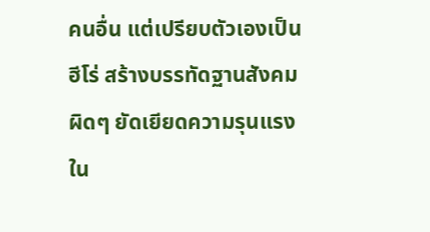คนอื่น แต่เปรียบตัวเองเป็นฮีโร่ สร้างบรรทัดฐานสังคมผิดๆ ยัดเยียดความรุนแรงใน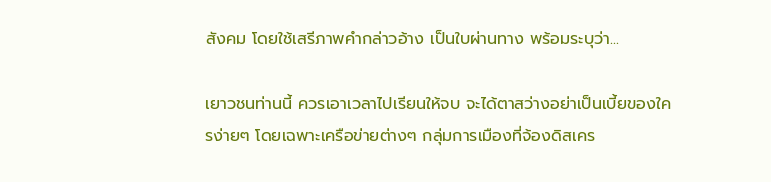สังคม โดยใช้เสรีภาพคำกล่าวอ้าง เป็นใบผ่านทาง พร้อมระบุว่า...

เยาวชนท่านนี้ ควรเอาเวลาไปเรียนให้จบ จะได้ตาสว่างอย่าเป็นเบี้ยของใครง่ายๆ โดยเฉพาะเครือข่ายต่างๆ กลุ่มการเมืองที่จ้องดิสเคร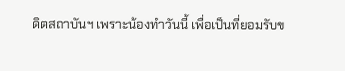ดิตสถาบันฯ เพราะน้องทำวันนี้ เพื่อเป็นที่ยอมรับข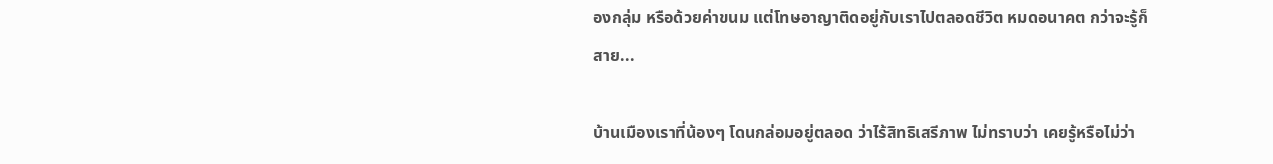องกลุ่ม หรือด้วยค่าขนม แต่โทษอาญาติดอยู่กับเราไปตลอดชีวิต หมดอนาคต กว่าจะรู้ก็สาย...

บ้านเมืองเราที่น้องๆ โดนกล่อมอยู่ตลอด ว่าไร้สิทธิเสรีภาพ ไม่ทราบว่า เคยรู้หรือไม่ว่า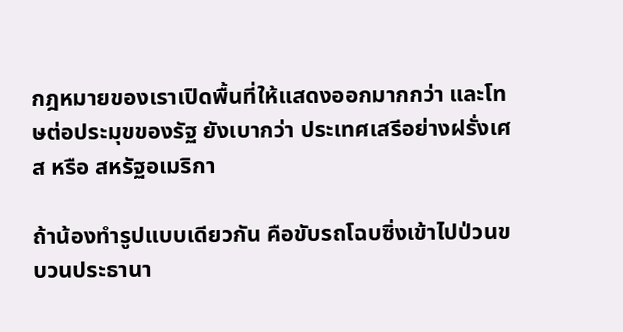กฎหมายของเราเปิดพื้นที่ให้แสดงออกมากกว่า และโทษต่อประมุขของรัฐ ยังเบากว่า ประเทศเสรีอย่างฝรั่งเศส หรือ สหรัฐอเมริกา

ถ้าน้องทำรูปแบบเดียวกัน คือขับรถโฉบซิ่งเข้าไปป่วนขบวนประธานา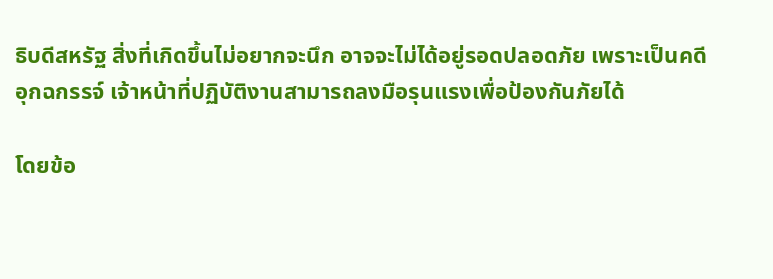ธิบดีสหรัฐ สิ่งที่เกิดขึ้นไม่อยากจะนึก อาจจะไม่ได้อยู่รอดปลอดภัย เพราะเป็นคดีอุกฉกรรจ์ เจ้าหน้าที่ปฏิบัติงานสามารถลงมือรุนแรงเพื่อป้องกันภัยได้

โดยข้อ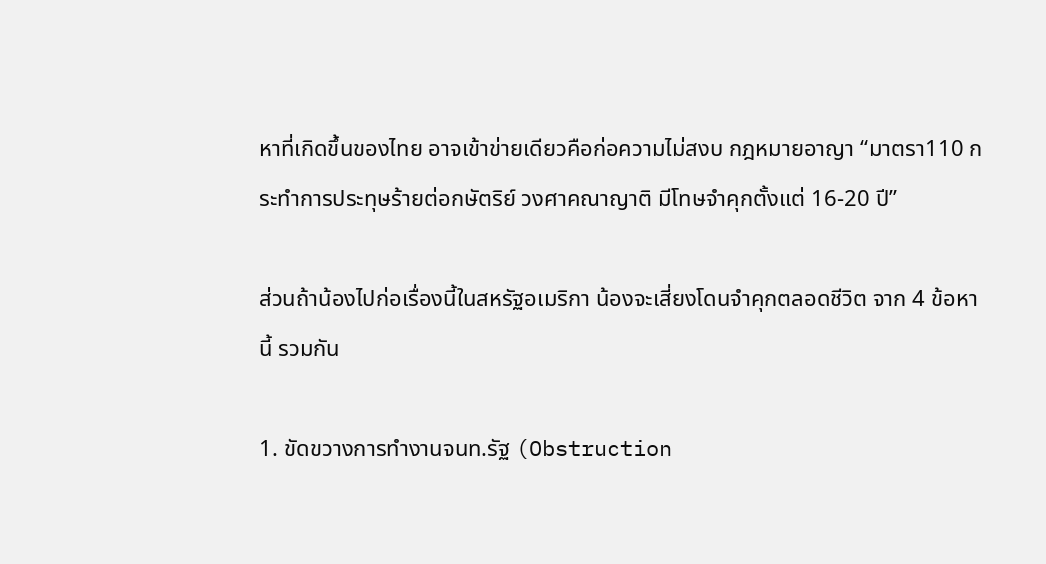หาที่เกิดขึ้นของไทย อาจเข้าข่ายเดียวคือก่อความไม่สงบ กฎหมายอาญา “มาตรา110 กระทําการประทุษร้ายต่อกษัตริย์ วงศาคณาญาติ มีโทษจําคุกตั้งแต่ 16-20 ปี”

ส่วนถ้าน้องไปก่อเรื่องนี้ในสหรัฐอเมริกา น้องจะเสี่ยงโดนจำคุกตลอดชีวิต จาก 4 ข้อหานี้ รวมกัน

1. ขัดขวางการทำงานจนท.รัฐ (Obstruction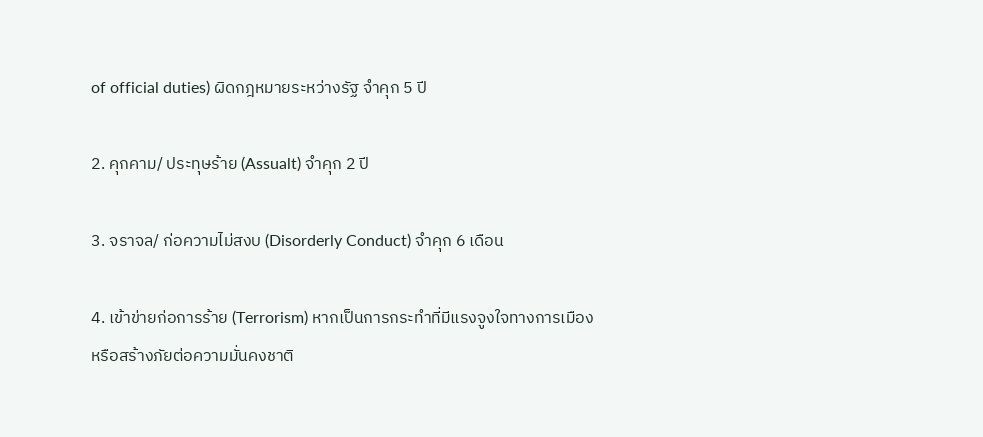of official duties) ผิดกฎหมายระหว่างรัฐ จำคุก 5 ปี

2. คุกคาม/ ประทุษร้าย (Assualt) จำคุก 2 ปี

3. จราจล/ ก่อความไม่สงบ (Disorderly Conduct) จำคุก 6 เดือน

4. เข้าข่ายก่อการร้าย (Terrorism) หากเป็นการกระทำที่มีแรงจูงใจทางการเมือง หรือสร้างภัยต่อความมั่นคงชาติ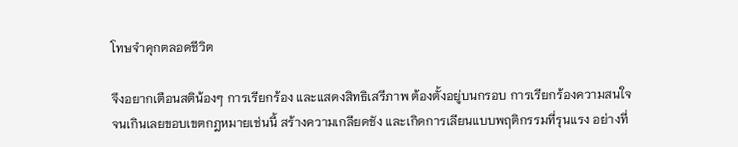โทษจำคุกตลอดชีวิต

จึงอยากเตือนสติน้องๆ การเรียกร้อง และแสดงสิทธิเสรีภาพ ต้องตั้งอยู่บนกรอบ การเรียกร้องความสนใจ จนเกินเลยขอบเขตกฎหมายเช่นนี้ สร้างความเกลียดชัง และเกิดการเลียนแบบพฤติกรรมที่รุนแรง อย่างที่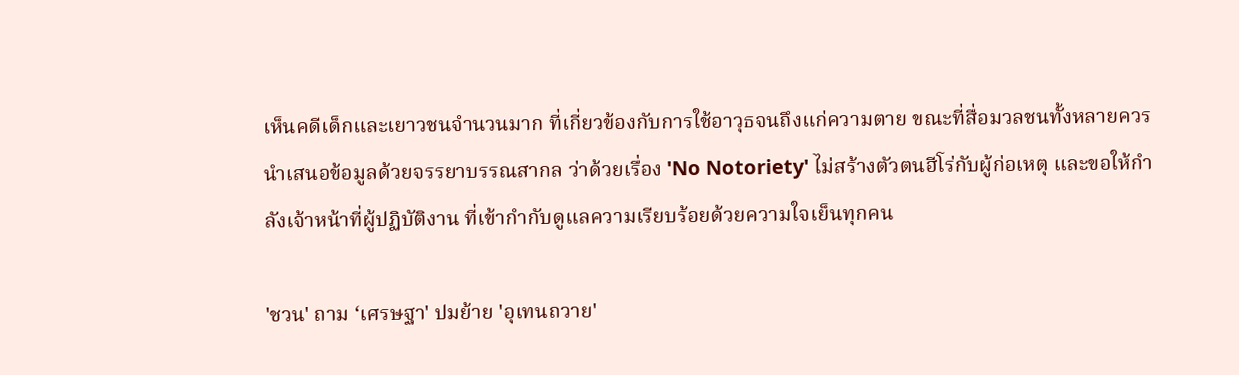เห็นคดีเด็กและเยาวชนจำนวนมาก ที่เกี่ยวข้องกับการใช้อาวุธจนถึงแก่ความตาย ขณะที่สื่อมวลชนทั้งหลายควรนำเสนอข้อมูลด้วยจรรยาบรรณสากล ว่าด้วยเรื่อง 'No Notoriety' ไม่สร้างตัวตนฮีโร่กับผู้ก่อเหตุ และขอให้กำลังเจ้าหน้าที่ผู้ปฏิบัติงาน ที่เข้ากำกับดูแลความเรียบร้อยด้วยความใจเย็นทุกคน

'ชวน' ถาม ‘เศรษฐา' ปมย้าย 'อุเทนถวาย'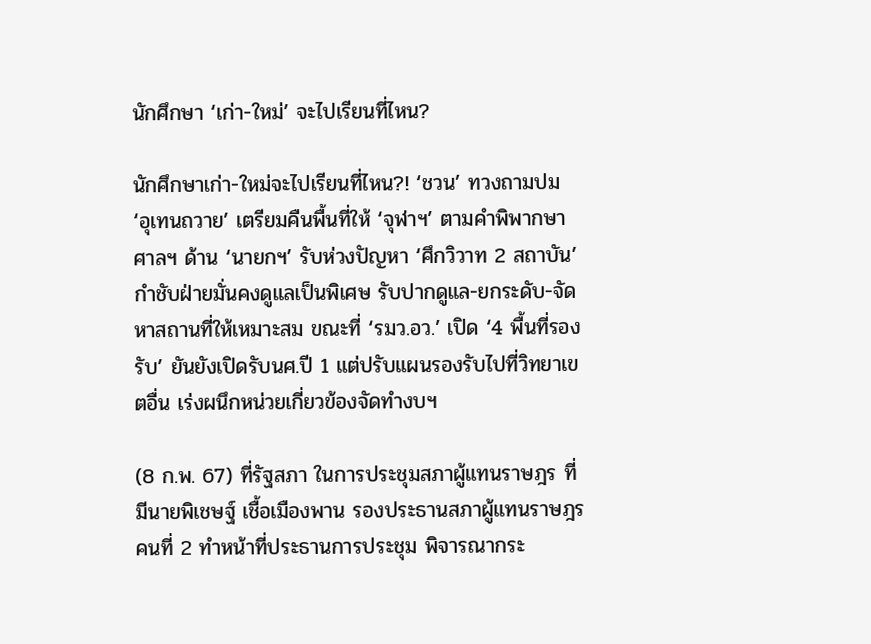นักศึกษา ‘เก่า-ใหม่’ จะไปเรียนที่ไหน?

นักศึกษาเก่า-ใหม่จะไปเรียนที่ไหน?! ‘ชวน’ ทวงถามปม ‘อุเทนถวาย’ เตรียมคืนพื้นที่ให้ ‘จุฬาฯ’ ตามคำพิพากษาศาลฯ ด้าน ‘นายกฯ’ รับห่วงปัญหา ‘ศึกวิวาท 2 สถาบัน’ กำชับฝ่ายมั่นคงดูแลเป็นพิเศษ รับปากดูแล-ยกระดับ-จัดหาสถานที่ให้เหมาะสม ขณะที่ ‘รมว.อว.’ เปิด ‘4 พื้นที่รองรับ’ ยันยังเปิดรับนศ.ปี 1 แต่ปรับแผนรองรับไปที่วิทยาเขตอื่น เร่งผนึกหน่วยเกี่ยวข้องจัดทำงบฯ

(8 ก.พ. 67) ที่รัฐสภา ในการประชุมสภาผู้แทนราษฎร ที่มีนายพิเชษฐ์ เชื้อเมืองพาน รองประธานสภาผู้แทนราษฎร คนที่ 2 ทำหน้าที่ประธานการประชุม พิจารณากระ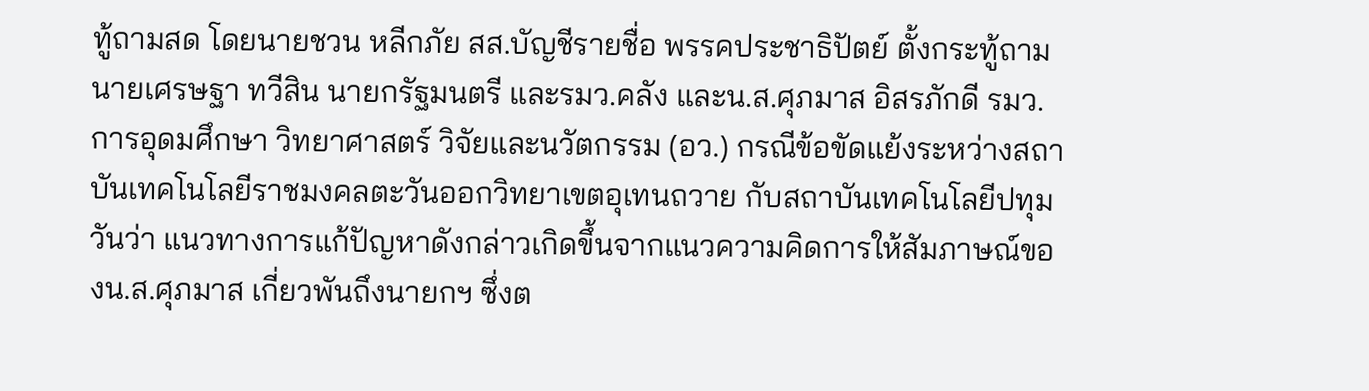ทู้ถามสด โดยนายชวน หลีกภัย สส.บัญชีรายชื่อ พรรคประชาธิปัตย์ ตั้งกระทู้ถามนายเศรษฐา ทวีสิน นายกรัฐมนตรี และรมว.คลัง และน.ส.ศุภมาส อิสรภักดี รมว.การอุดมศึกษา วิทยาศาสตร์ วิจัยและนวัตกรรม (อว.) กรณีข้อขัดแย้งระหว่างสถาบันเทคโนโลยีราชมงคลตะวันออกวิทยาเขตอุเทนถวาย กับสถาบันเทคโนโลยีปทุมวันว่า แนวทางการแก้ปัญหาดังกล่าวเกิดขึ้นจากแนวความคิดการให้สัมภาษณ์ของน.ส.ศุภมาส เกี่ยวพันถึงนายกฯ ซึ่งต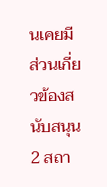นเคยมีส่วนเกี่ยวข้องสนับสนุน 2 สถา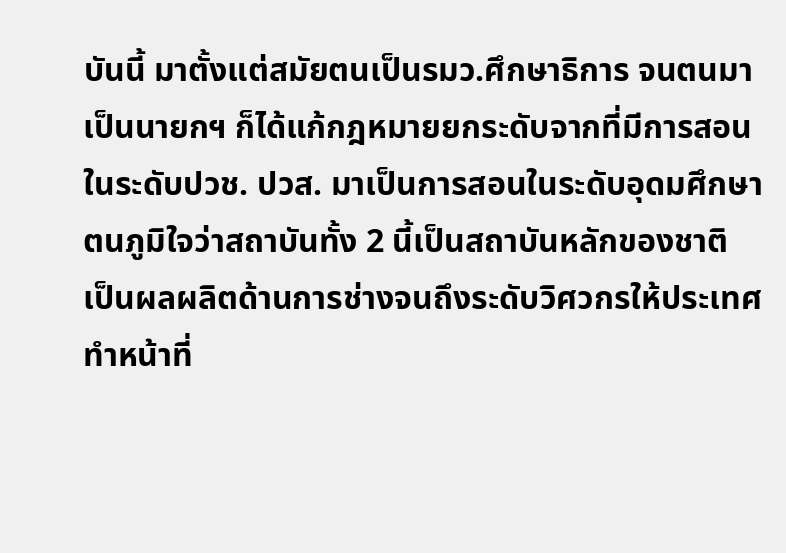บันนี้ มาตั้งแต่สมัยตนเป็นรมว.ศึกษาธิการ จนตนมาเป็นนายกฯ ก็ได้แก้กฎหมายยกระดับจากที่มีการสอนในระดับปวช. ปวส. มาเป็นการสอนในระดับอุดมศึกษา ตนภูมิใจว่าสถาบันทั้ง 2 นี้เป็นสถาบันหลักของชาติ เป็นผลผลิตด้านการช่างจนถึงระดับวิศวกรให้ประเทศ ทำหน้าที่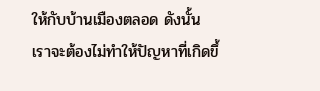ให้กับบ้านเมืองตลอด ดังนั้นเราจะต้องไม่ทำให้ปัญหาที่เกิดขึ้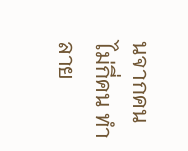นจากคนไม่กี่คน ทำลาย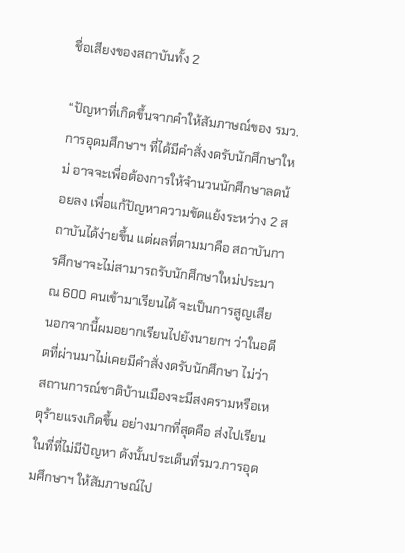ชื่อเสียงของสถาบันทั้ง 2

“ปัญหาที่เกิดขึ้นจากคำให้สัมภาษณ์ของ รมว.การอุดมศึกษาฯ ที่ได้มีคำสั่งงดรับนักศึกษาใหม่ อาจจะเพื่อต้องการให้จำนวนนักศึกษาลดน้อยลง เพื่อแก้ปัญหาความขัดแย้งระหว่าง 2 สถาบันได้ง่ายขึ้น แต่ผลที่ตามมาคือ สถาบันการศึกษาจะไม่สามารถรับนักศึกษาใหม่ประมาณ 600 คนเข้ามาเรียนได้ จะเป็นการสูญเสีย นอกจากนี้ผมอยากเรียนไปยังนายกฯ ว่าในอดีตที่ผ่านมาไม่เคยมีคำสั่งงดรับนักศึกษา ไม่ว่าสถานการณ์ชาติบ้านเมืองจะมีสงครามหรือเหตุร้ายแรงเกิดขึ้น อย่างมากที่สุดคือ ส่งไปเรียนในที่ที่ไม่มีปัญหา ดังนั้นประเด็นที่รมว.การอุดมศึกษาฯ ให้สัมภาษณ์ไป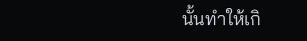นั้นทำให้เกิ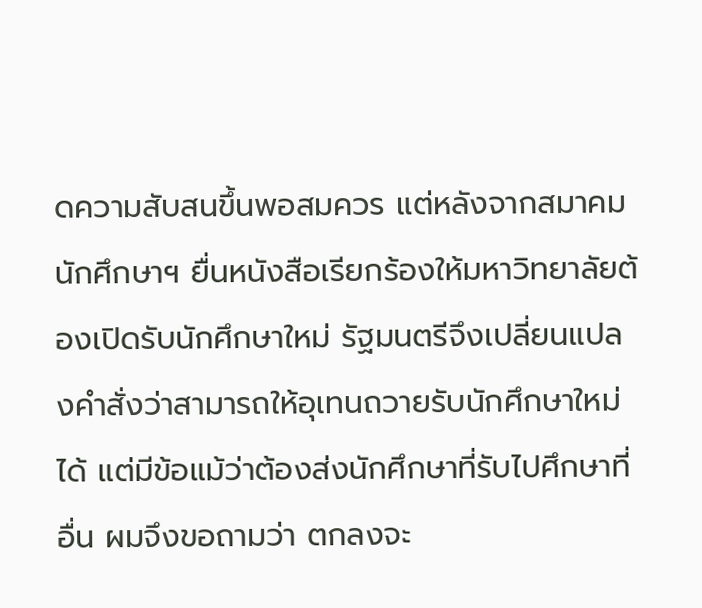ดความสับสนขึ้นพอสมควร แต่หลังจากสมาคมนักศึกษาฯ ยื่นหนังสือเรียกร้องให้มหาวิทยาลัยต้องเปิดรับนักศึกษาใหม่ รัฐมนตรีจึงเปลี่ยนแปลงคำสั่งว่าสามารถให้อุเทนถวายรับนักศึกษาใหม่ได้ แต่มีข้อแม้ว่าต้องส่งนักศึกษาที่รับไปศึกษาที่อื่น ผมจึงขอถามว่า ตกลงจะ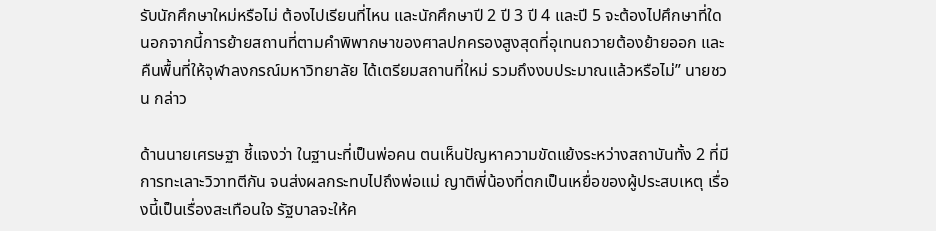รับนักศึกษาใหม่หรือไม่ ต้องไปเรียนที่ไหน และนักศึกษาปี 2 ปี 3 ปี 4 และปี 5 จะต้องไปศึกษาที่ใด นอกจากนี้การย้ายสถานที่ตามคำพิพากษาของศาลปกครองสูงสุดที่อุเทนถวายต้องย้ายออก และคืนพื้นที่ให้จุฬาลงกรณ์มหาวิทยาลัย ได้เตรียมสถานที่ใหม่ รวมถึงงบประมาณแล้วหรือไม่” นายชวน กล่าว

ด้านนายเศรษฐา ชี้แจงว่า ในฐานะที่เป็นพ่อคน ตนเห็นปัญหาความขัดแย้งระหว่างสถาบันทั้ง 2 ที่มีการทะเลาะวิวาทตีกัน จนส่งผลกระทบไปถึงพ่อแม่ ญาติพี่น้องที่ตกเป็นเหยื่อของผู้ประสบเหตุ เรื่องนี้เป็นเรื่องสะเทือนใจ รัฐบาลจะให้ค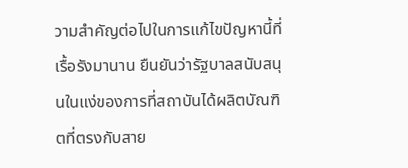วามสำคัญต่อไปในการแก้ไขปัญหานี้ที่เรื้อรังมานาน ยืนยันว่ารัฐบาลสนับสนุนในแง่ของการที่สถาบันได้ผลิตบัณฑิตที่ตรงกับสาย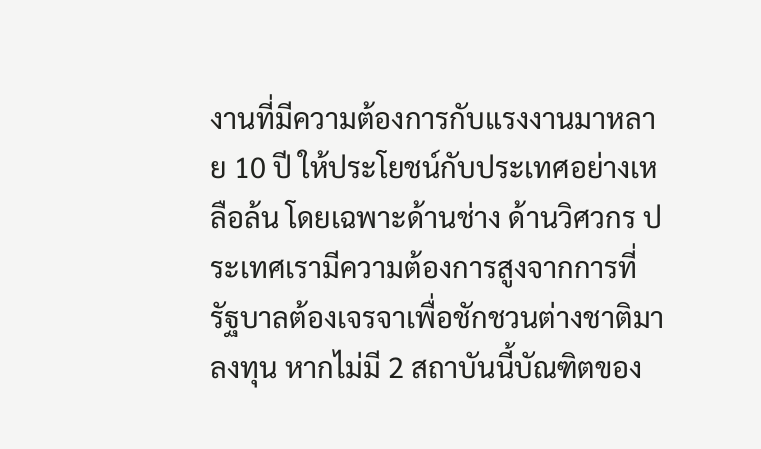งานที่มีความต้องการกับแรงงานมาหลาย 10 ปี ให้ประโยชน์กับประเทศอย่างเหลือล้น โดยเฉพาะด้านช่าง ด้านวิศวกร ประเทศเรามีความต้องการสูงจากการที่รัฐบาลต้องเจรจาเพื่อชักชวนต่างชาติมาลงทุน หากไม่มี 2 สถาบันนี้บัณฑิตของ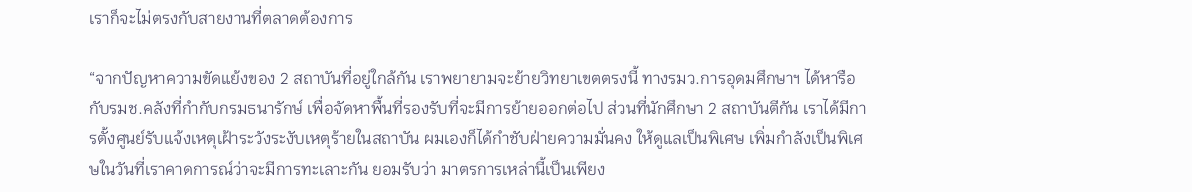เราก็จะไม่ตรงกับสายงานที่ตลาดต้องการ

“จากปัญหาความขัดแย้งของ 2 สถาบันที่อยู่ใกล้กัน เราพยายามจะย้ายวิทยาเขตตรงนี้ ทางรมว.การอุดมศึกษาฯ ได้หารือกับรมช.คลังที่กำกับกรมธนารักษ์ เพื่อจัดหาพื้นที่รองรับที่จะมีการย้ายออกต่อไป ส่วนที่นักศึกษา 2 สถาบันตีกัน เราได้มีการตั้งศูนย์รับแจ้งเหตุเฝ้าระวังระงับเหตุร้ายในสถาบัน ผมเองก็ได้กำชับฝ่ายความมั่นคง ให้ดูแลเป็นพิเศษ เพิ่มกำลังเป็นพิเศษในวันที่เราคาดการณ์ว่าจะมีการทะเลาะกัน ยอมรับว่า มาตรการเหล่านี้เป็นเพียง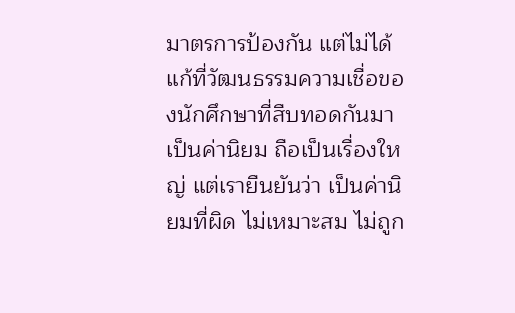มาตรการป้องกัน แต่ไม่ได้แก้ที่วัฒนธรรมความเชื่อของนักศึกษาที่สืบทอดกันมาเป็นค่านิยม ถือเป็นเรื่องใหญ่ แต่เรายืนยันว่า เป็นค่านิยมที่ผิด ไม่เหมาะสม ไม่ถูก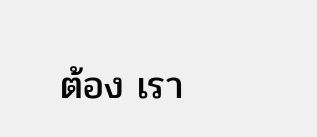ต้อง เรา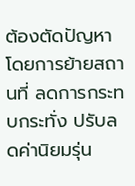ต้องตัดปัญหาโดยการย้ายสถานที่ ลดการกระทบกระทั่ง ปรับลดค่านิยมรุ่น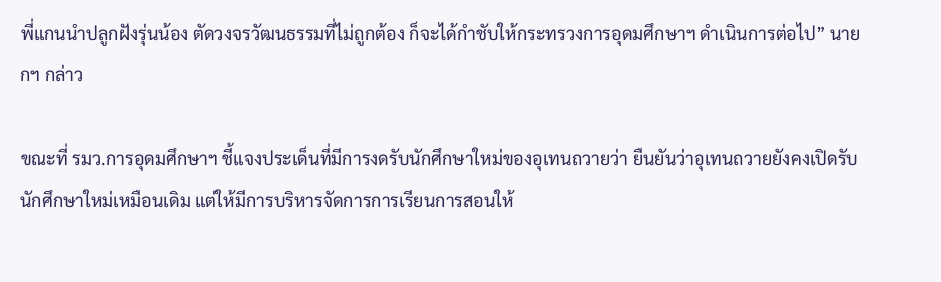พี่แกนนำปลูกฝังรุ่นน้อง ตัดวงจรวัฒนธรรมที่ไม่ถูกต้อง ก็จะได้กำชับให้กระทรวงการอุดมศึกษาฯ ดำเนินการต่อไป” นายกฯ กล่าว

ขณะที่ รมว.การอุดมศึกษาฯ ชี้แจงประเด็นที่มีการงดรับนักศึกษาใหม่ของอุเทนถวายว่า ยืนยันว่าอุเทนถวายยังคงเปิดรับนักศึกษาใหม่เหมือนเดิม แต่ให้มีการบริหารจัดการการเรียนการสอนให้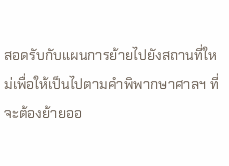สอดรับกับแผนการย้ายไปยังสถานที่ใหม่เพื่อให้เป็นไปตามคำพิพากษาศาลฯ ที่จะต้องย้ายออ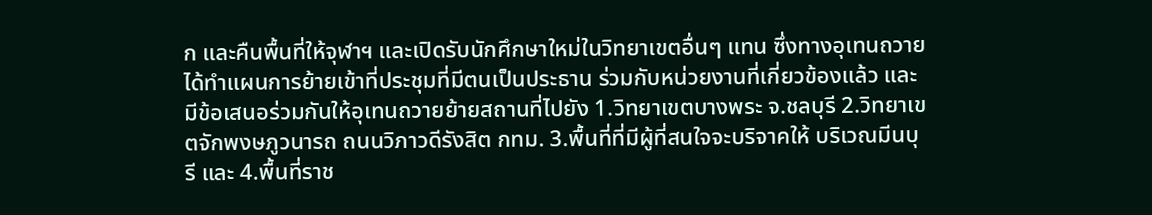ก และคืนพื้นที่ให้จุฬาฯ และเปิดรับนักศึกษาใหม่ในวิทยาเขตอื่นๆ แทน ซึ่งทางอุเทนถวายได้ทำแผนการย้ายเข้าที่ประชุมที่มีตนเป็นประธาน ร่วมกับหน่วยงานที่เกี่ยวข้องแล้ว และมีข้อเสนอร่วมกันให้อุเทนถวายย้ายสถานที่ไปยัง 1.วิทยาเขตบางพระ จ.ชลบุรี 2.วิทยาเขตจักพงษภูวนารถ ถนนวิภาวดีรังสิต กทม. 3.พื้นที่ที่มีผู้ที่สนใจจะบริจาคให้ บริเวณมีนบุรี และ 4.พื้นที่ราช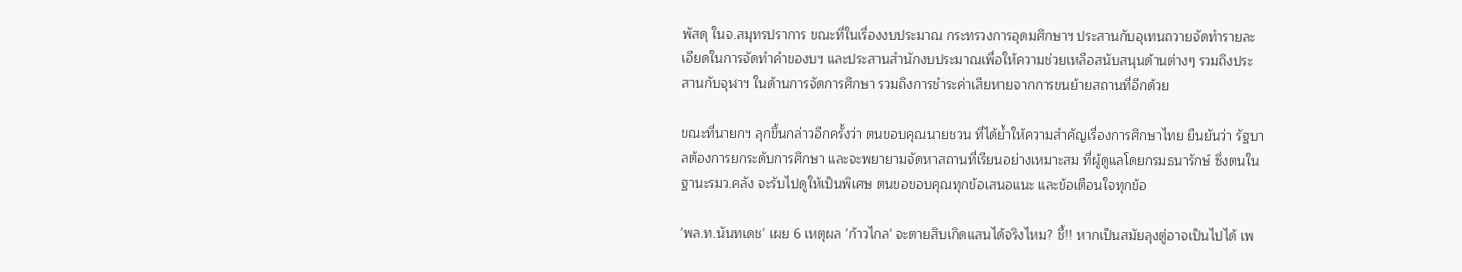พัสดุ ในจ.สมุทรปราการ ขณะที่ในเรื่องงบประมาณ กระทรวงการอุดมศึกษาฯ ประสานกับอุเทนถวายจัดทำรายละเอียดในการจัดทำคำของบฯ และประสานสำนักงบประมาณเพื่อให้ความช่วยเหลือสนับสนุนด้านต่างๆ รวมถึงประสานกับจุฬาฯ ในด้านการจัดการศึกษา รวมถึงการชำระค่าเสียหายจากการขนย้ายสถานที่อีกด้วย

ขณะที่นายกฯ ลุกขึ้นกล่าวอีกครั้งว่า ตนขอบคุณนายชวน ที่ได้ย้ำให้ความสำคัญเรื่องการศึกษาไทย ยืนยันว่า รัฐบาลต้องการยกระดับการศึกษา และจะพยายามจัดหาสถานที่เรียนอย่างเหมาะสม ที่ผู้ดูแลโดยกรมธนารักษ์ ซึ่งตนในฐานะรมว.คลัง จะรับไปดูให้เป็นพิเศษ ตนขอขอบคุณทุกข้อเสนอแนะ และข้อเตือนใจทุกข้อ

'พล.ท.นันทเดช' เผย 6 เหตุผล 'ก้าวไกล' จะตายสิบเกิดแสนได้จริงไหม? ชี้!! หากเป็นสมัยลุงตู่อาจเป็นไปได้ เพ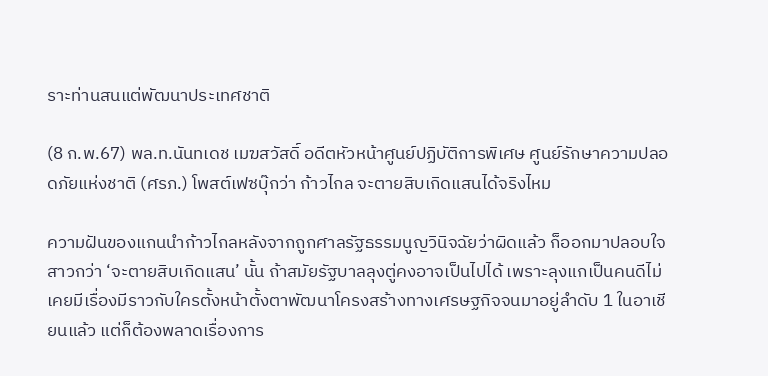ราะท่านสนแต่พัฒนาประเทศชาติ

(8 ก.พ.67) พล.ท.นันทเดช เมฆสวัสดิ์ อดีตหัวหน้าศูนย์ปฏิบัติการพิเศษ ศูนย์รักษาความปลอดภัยแห่งชาติ (ศรภ.) โพสต์เฟซบุ๊กว่า ก้าวไกล จะตายสิบเกิดแสนได้จริงไหม

ความฝันของแกนนำก้าวไกลหลังจากถูกศาลรัฐธรรมนูญวินิจฉัยว่าผิดแล้ว ก็ออกมาปลอบใจสาวกว่า ‘จะตายสิบเกิดแสน’ นั้น ถ้าสมัยรัฐบาลลุงตู่คงอาจเป็นไปได้ เพราะลุงแกเป็นคนดีไม่เคยมีเรื่องมีราวกับใครตั้งหน้าตั้งตาพัฒนาโครงสร้างทางเศรษฐกิจจนมาอยู่ลำดับ 1 ในอาเชียนแล้ว แต่ก็ต้องพลาดเรื่องการ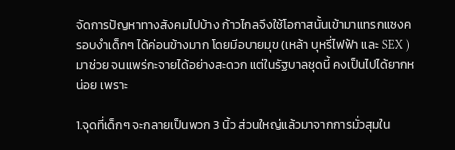จัดการปัญหาทางสังคมไปบ้าง ก้าวไกลจึงใช้โอกาสนั้นเข้ามาแทรกแซงครอบงำเด็กๆ ได้ค่อนข้างมาก โดยมีอบายมุข (เหล้า บุหรี่ไฟฟ้า และ SEX ) มาช่วย จนแพร่กะจายได้อย่างสะดวก แต่ในรัฐบาลชุดนี้ คงเป็นไปได้ยากหน่อย เพราะ

1.จุดที่เด็กๆ จะกลายเป็นพวก 3 นิ้ว ส่วนใหญ่แล้วมาจากการมั่วสุมใน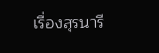เรื่องสุรนารี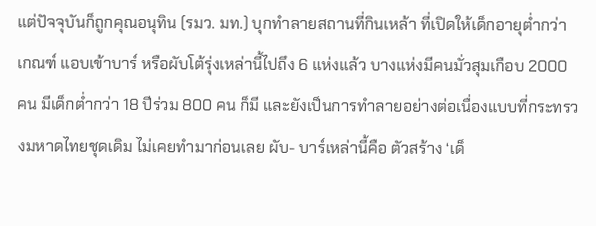แต่ปัจจุบันก็ถูกคุณอนุทิน (รมว. มท.) บุกทำลายสถานที่กินเหล้า ที่เปิดให้เด็กอายุต่ำกว่าเกณฑ์ แอบเข้าบาร์ หรือผับโต้รุ่งเหล่านี้ไปถึง 6 แห่งแล้ว บางแห่งมีคนมั่วสุมเกือบ 2000 คน มีเด็กต่ำกว่า 18 ปีร่วม 800 คน ก็มี และยังเป็นการทำลายอย่างต่อเนื่องแบบที่กระทรวงมหาดไทยชุดเดิม ไม่เคยทำมาก่อนเลย ผับ- บาร์เหล่านี้คือ ตัวสร้าง ‘เด็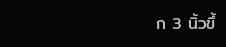ก 3 นิ้วขึ้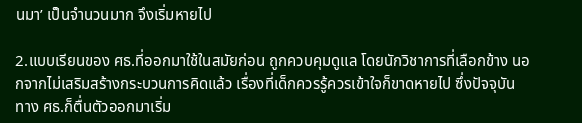นมา’ เป็นจำนวนมาก จึงเริ่มหายไป

2.แบบเรียนของ ศธ.ที่ออกมาใช้ในสมัยก่อน ถูกควบคุมดูแล โดยนักวิชาการที่เลือกข้าง นอกจากไม่เสริมสร้างกระบวนการคิดแล้ว เรื่องที่เด็กควรรู้ควรเข้าใจก็ขาดหายไป ซึ่งปัจจุบัน ทาง ศธ.ก็ตื่นตัวออกมาเริ่ม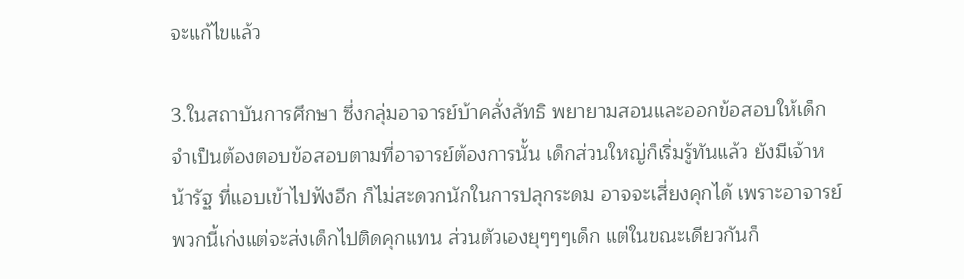จะแก้ไขแล้ว

3.ในสถาบันการศึกษา ซึ่งกลุ่มอาจารย์บ้าคลั่งลัทธิ พยายามสอนและออกข้อสอบให้เด็กจำเป็นต้องตอบข้อสอบตามที่อาจารย์ต้องการนั้น เด็กส่วนใหญ่ก็เริ่มรู้ทันแล้ว ยังมีเจ้าหน้ารัฐ ที่แอบเข้าไปฟังอีก ก็ไม่สะดวกนักในการปลุกระดม อาจจะเสี่ยงคุกได้ เพราะอาจารย์พวกนี้เก่งแต่จะส่งเด็กไปติดคุกแทน ส่วนตัวเองยุๆๆๆเด็ก แต่ในขณะเดียวกันก็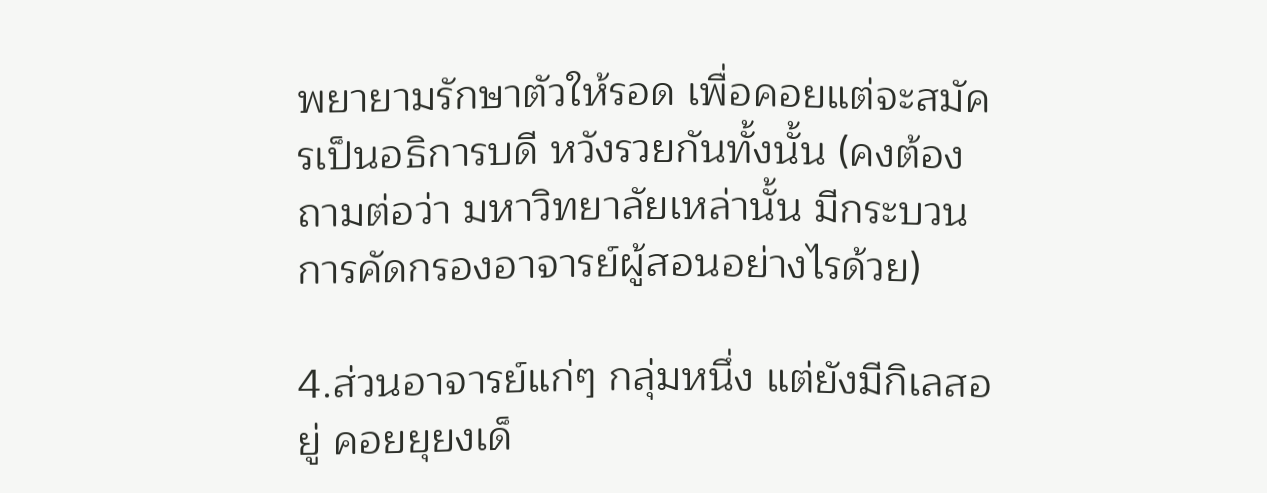พยายามรักษาตัวให้รอด เพื่อคอยแต่จะสมัครเป็นอธิการบดี หวังรวยกันทั้งนั้น (คงต้องถามต่อว่า มหาวิทยาลัยเหล่านั้น มีกระบวนการคัดกรองอาจารย์ผู้สอนอย่างไรด้วย)

4.ส่วนอาจารย์แก่ๆ กลุ่มหนึ่ง แต่ยังมีกิเลสอยู่ คอยยุยงเด็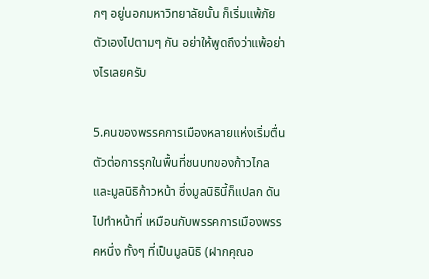กๆ อยู่นอกมหาวิทยาลัยนั้น ก็เริ่มแพ้ภัยตัวเองไปตามๆ กัน อย่าให้พูดถึงว่าแพ้อย่างไรเลยครับ

5.คนของพรรคการเมืองหลายแห่งเริ่มตื่นตัวต่อการรุกในพื้นที่ชนบทของก้าวไกล และมูลนิธิก้าวหน้า ซึ่งมูลนิธินี้ก็แปลก ดันไปทำหน้าที่ เหมือนกับพรรคการเมืองพรรคหนึ่ง ทั้งๆ ที่เป็นมูลนิธิ (ฝากคุณอ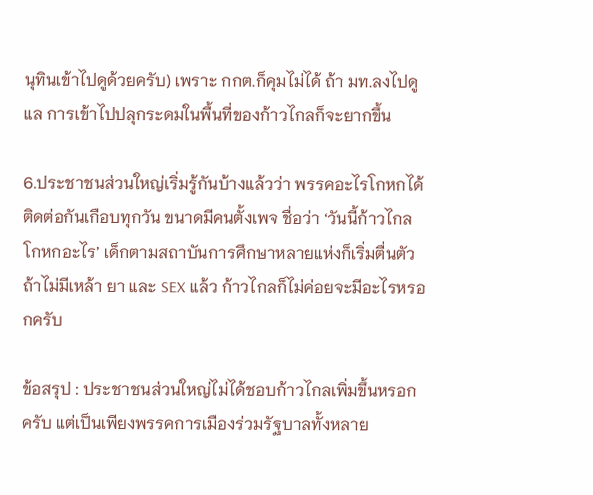นุทินเข้าไปดูด้วยครับ) เพราะ กกต.ก็คุมไม่ได้ ถ้า มท.ลงไปดูแล การเข้าไปปลุกระดมในพื้นที่ของก้าวไกลก็จะยากขึ้น

6.ประชาชนส่วนใหญ่เริ่มรู้กันบ้างแล้วว่า พรรคอะไรโกหกได้ติดต่อกันเกือบทุกวัน ขนาดมีคนตั้งเพจ ชื่อว่า ‘วันนี้ก้าวไกลโกหกอะไร’ เด็กตามสถาบันการศึกษาหลายแห่งก็เริ่มตื่นตัว ถ้าไม่มีเหล้า ยา และ SEX แล้ว ก้าวไกลก็ไม่ค่อยจะมีอะไรหรอกครับ

ข้อสรุป : ประชาชนส่วนใหญ่ไม่ได้ชอบก้าวไกลเพิ่มขึ้นหรอกครับ แต่เป็นเพียงพรรคการเมืองร่วมรัฐบาลทั้งหลาย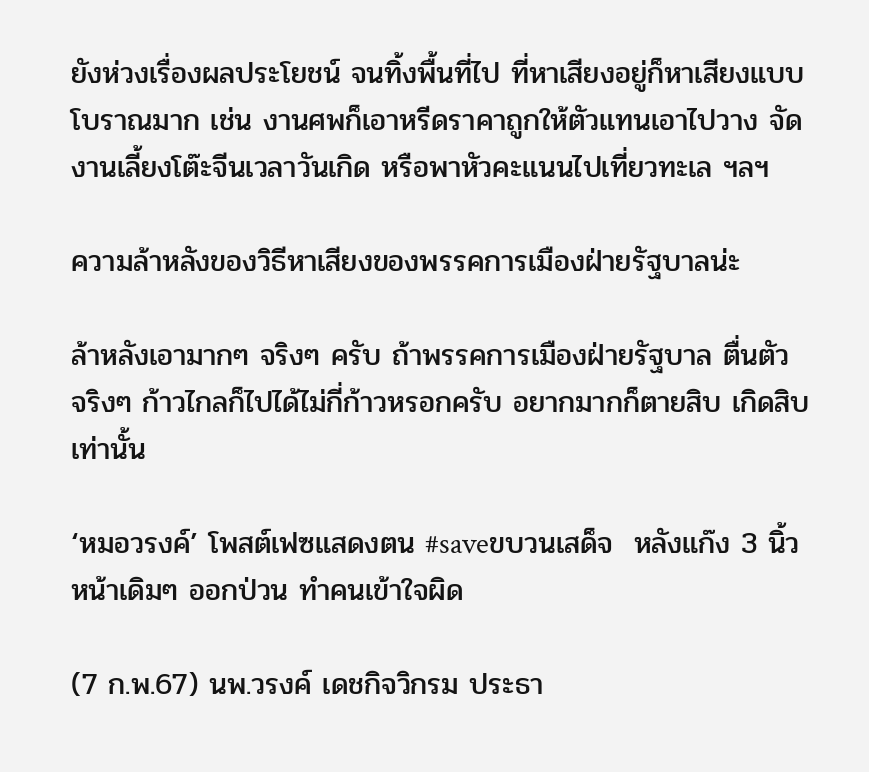ยังห่วงเรื่องผลประโยชน์ จนทิ้งพื้นที่ไป ที่หาเสียงอยู่ก็หาเสียงแบบโบราณมาก เช่น งานศพก็เอาหรีดราคาถูกให้ตัวแทนเอาไปวาง จัดงานเลี้ยงโต๊ะจีนเวลาวันเกิด หรือพาหัวคะแนนไปเที่ยวทะเล ฯลฯ

ความล้าหลังของวิธีหาเสียงของพรรคการเมืองฝ่ายรัฐบาลน่ะ

ล้าหลังเอามากๆ จริงๆ ครับ ถ้าพรรคการเมืองฝ่ายรัฐบาล ตื่นตัว จริงๆ ก้าวไกลก็ไปได้ไม่กี่ก้าวหรอกครับ อยากมากก็ตายสิบ เกิดสิบ เท่านั้น

‘หมอวรงค์’ โพสต์เฟซแสดงตน #saveขบวนเสด็จ  หลังแก๊ง 3 นิ้วหน้าเดิมๆ ออกป่วน ทำคนเข้าใจผิด

(7 ก.พ.67) นพ.วรงค์ เดชกิจวิกรม ประธา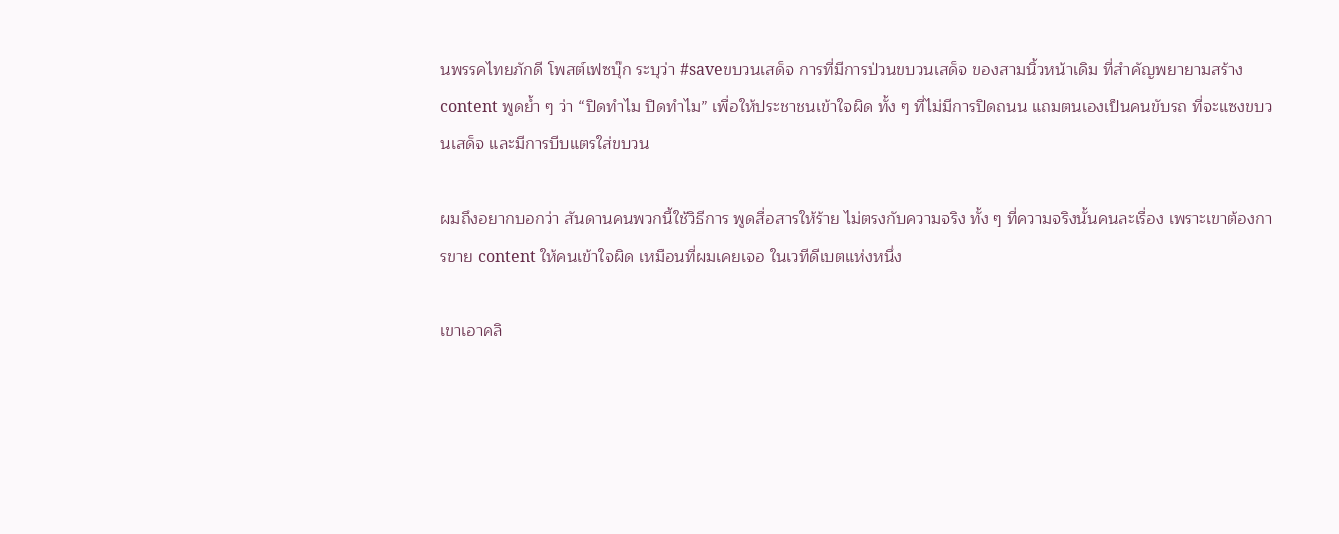นพรรคไทยภักดี โพสต์เฟซบุ๊ก ระบุว่า #saveขบวนเสด็จ การที่มีการป่วนขบวนเสด็จ ของสามนิ้วหน้าเดิม ที่สำคัญพยายามสร้าง content พูดย้ำ ๆ ว่า “ปิดทำไม ปิดทำไม” เพื่อให้ประชาชนเข้าใจผิด ทั้ง ๆ ที่ไม่มีการปิดถนน แถมตนเองเป็นคนขับรถ ที่จะแซงขบวนเสด็จ และมีการบีบแตรใส่ขบวน

ผมถึงอยากบอกว่า สันดานคนพวกนี้ใช้วิธีการ พูดสื่อสารให้ร้าย ไม่ตรงกับความจริง ทั้ง ๆ ที่ความจริงนั้นคนละเรื่อง เพราะเขาต้องการขาย content ให้คนเข้าใจผิด เหมือนที่ผมเคยเจอ ในเวทีดีเบตแห่งหนึ่ง

เขาเอาคลิ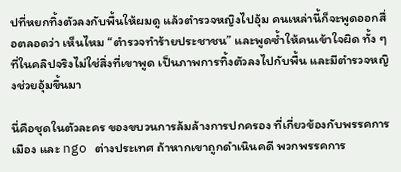ปที่หยกทิ้งตัวลงกับพื้นให้ผมดู แล้วตำรวจหญิงไปอุ้ม คนเหล่านี้ก็จะพูดออกสื่อตลอดว่า เห็นไหม “ตำรวจทำร้ายประชาชน” และพูดซ้ำให้คนเข้าใจผิด ทั้ง ๆ ที่ในคลิปจริงไม่ใช่สิ่งที่เขาพูด เป็นภาพการทิ้งตัวลงไปกับพื้น และมีตำรวจหญิงช่วยอุ้มขึ้นมา

นี่คือชุดในตัวละคร ของขบวนการล้มล้างการปกครอง ที่เกี่ยวข้องกับพรรคการเมือง และ ngo ต่างประเทศ ถ้าหากเขาถูกดำเนินคดี พวกพรรคการ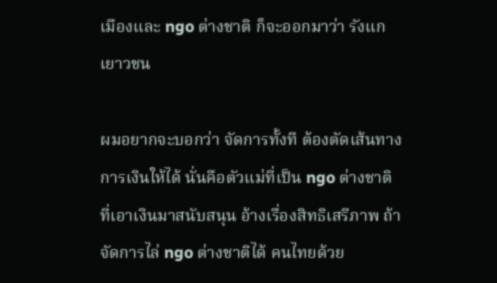เมืองและ ngo ต่างชาติ ก็จะออกมาว่า รังแกเยาวชน

ผมอยากจะบอกว่า จัดการทั้งที ต้องตัดเส้นทางการเงินให้ได้ นั่นคือตัวแม่ที่เป็น ngo ต่างชาติ ที่เอาเงินมาสนับสนุน อ้างเรื่องสิทธิเสรีภาพ ถ้าจัดการไล่ ngo ต่างชาติได้ คนไทยด้วย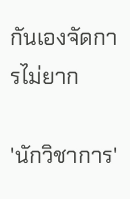กันเองจัดการไม่ยาก

'นักวิชาการ'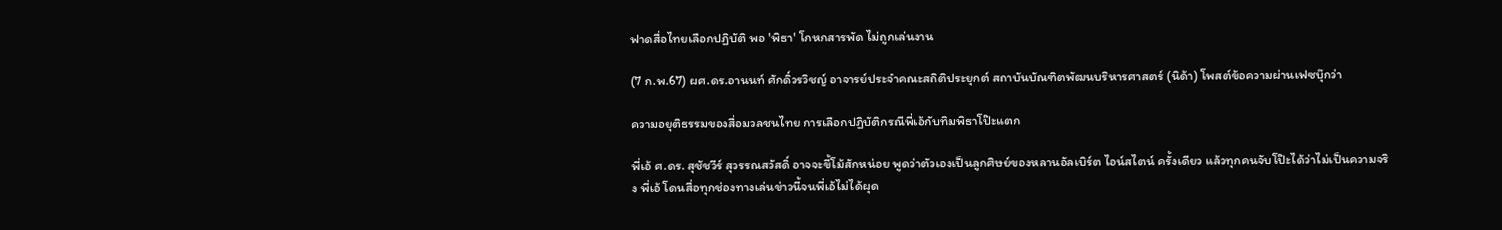ฟาดสื่อไทยเลือกปฏิบัติ พอ 'พิธา' โกหกสารพัด ไม่ถูกเล่นงาน

(7 ก.พ.67) ผศ.ดร.อานนท์ ศักดิ์วรวิชญ์ อาจารย์ประจำคณะสถิติประยุกต์ สถาบันบัณฑิตพัฒนบริหารศาสตร์ (นิด้า) โพสต์ข้อความผ่านเฟซบุ๊กว่า

ความอยุติธรรมของสื่อมวลชนไทย การเลือกปฏิบัติกรณีพี่เอ้กับทิมพิธาโป๊ะแตก

พี่เอ้ ศ.ดร. สุชัชวีร์ สุวรรณสวัสดิ์ อาจจะขี้โม้สักหน่อย พูดว่าตัวเองเป็นลูกศิษย์ของหลานอัลเบิร์ต ไอน์สไตน์ ครั้งเดียว แล้วทุกคนจับโป๊ะได้ว่าไม่เป็นความจริง พี่เอ้ โดนสื่อทุกช่องทางเล่นข่าวนี้จนพี่เอ้ไม่ได้ผุด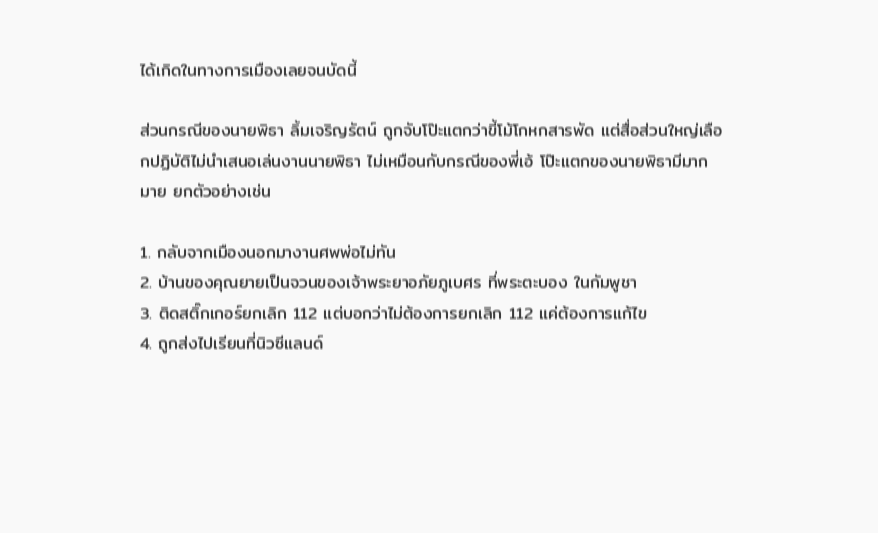ได้เกิดในทางการเมืองเลยจนบัดนี้

ส่วนกรณีของนายพิธา ลิ้มเจริญรัตน์ ถูกจับโป๊ะแตกว่าขี้โม้โกหกสารพัด แต่สื่อส่วนใหญ่เลือกปฏิบัติไม่นำเสนอเล่นงานนายพิธา ไม่เหมือนกับกรณีของพี่เอ้ โป๊ะแตกของนายพิธามีมากมาย ยกตัวอย่างเช่น

1. กลับจากเมืองนอกมางานศพพ่อไม่ทัน
2. บ้านของคุณยายเป็นจวนของเจ้าพระยาอภัยภูเบศร ที่พระตะบอง ในกัมพูชา
3. ติดสติ๊กเกอร์ยกเลิก 112 แต่บอกว่าไม่ต้องการยกเลิก 112 แค่ต้องการแก้ไข
4. ถูกส่งไปเรียนที่นิวซีแลนด์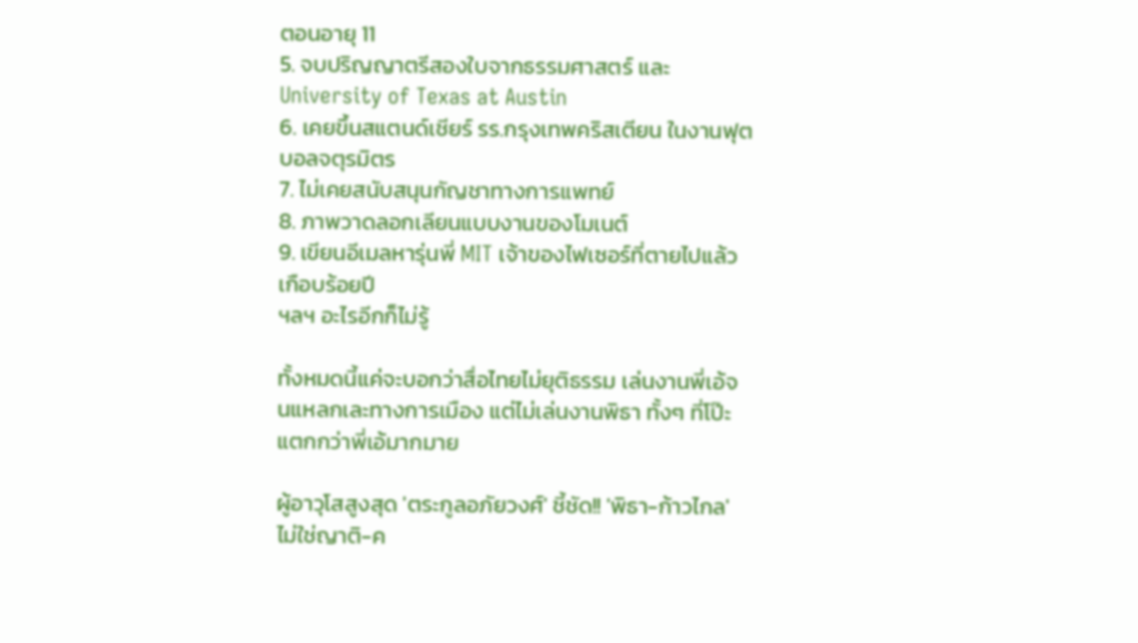ตอนอายุ 11
5. จบปริญญาตรีสองใบจากธรรมศาสตร์ และ University of Texas at Austin
6. เคยขึ้นสแตนด์เชียร์ รร.กรุงเทพคริสเตียน ในงานฟุตบอลจตุรมิตร
7. ไม่เคยสนับสนุนกัญชาทางการแพทย์
8. ภาพวาดลอกเลียนแบบงานของโมเนต์
9. เขียนอีเมลหารุ่นพี่ MIT เจ้าของไฟเซอร์ที่ตายไปแล้วเกือบร้อยปี
ฯลฯ อะไรอีกก็ไม่รู้

ทั้งหมดนี้แค่จะบอกว่าสื่อไทยไม่ยุติธรรม เล่นงานพี่เอ้จนแหลกเละทางการเมือง แต่ไม่เล่นงานพิธา ทั้งๆ ที่โป๊ะแตกกว่าพี่เอ้มากมาย

ผู้อาวุโสสูงสุด 'ตระกูลอภัยวงศ์' ชี้ชัด!! 'พิธา-ก้าวไกล' ไม่ใช่ญาติ-ค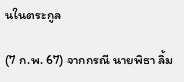นในตระกูล

(7 ก.พ. 67) จากกรณี นายพิธา ลิ้ม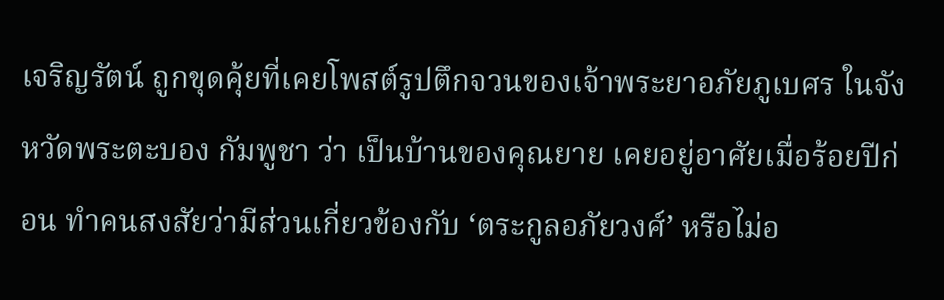เจริญรัตน์ ถูกขุดคุ้ยที่เคยโพสต์รูปตึกจวนของเจ้าพระยาอภัยภูเบศร ในจังหวัดพระตะบอง กัมพูชา ว่า เป็นบ้านของคุณยาย เคยอยู่อาศัยเมื่อร้อยปีก่อน ทำคนสงสัยว่ามีส่วนเกี่ยวข้องกับ ‘ตระกูลอภัยวงศ์’ หรือไม่อ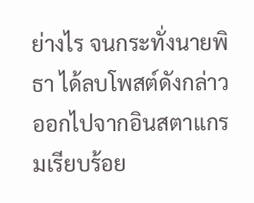ย่างไร จนกระทั่งนายพิธา ได้ลบโพสต์ดังกล่าวออกไปจากอินสตาแกรมเรียบร้อย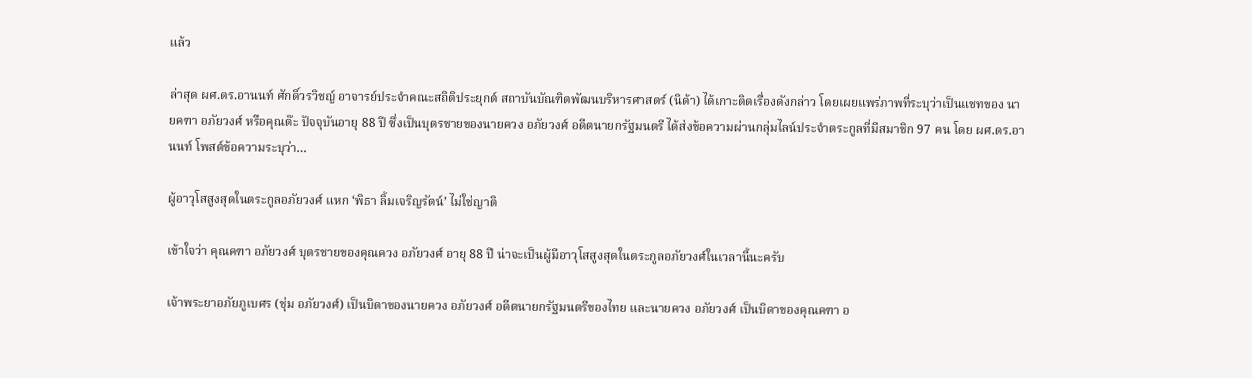แล้ว

ล่าสุด ผศ.ดร.อานนท์ ศักดิ์วรวิชญ์ อาจารย์ประจำคณะสถิติประยุกต์ สถาบันบัณฑิตพัฒนบริหารศาสตร์ (นิด้า) ได้เกาะติดเรื่องดังกล่าว โดยเผยแพร่ภาพที่ระบุว่าเป็นแชทของ นายคฑา อภัยวงศ์ หรือคุณต๊ะ ปัจจุบันอายุ 88 ปี ซึ่งเป็นบุตรชายของนายควง อภัยวงศ์ อดีตนายกรัฐมนตรี ได้ส่งข้อความผ่านกลุ่มไลน์ประจำตระกูลที่มีสมาชิก 97 คน โดย ผศ.ดร.อานนท์ โพสต์ข้อความระบุว่า…

ผู้อาวุโสสูงสุดในตระกูลอภัยวงศ์ แหก ‘พิธา ลิ้มเจริญรัตน์’ ไม่ใช่ญาติ

เข้าใจว่า คุณคฑา อภัยวงศ์ บุตรชายของคุณควง อภัยวงศ์ อายุ 88 ปี น่าจะเป็นผู้มีอาวุโสสูงสุดในตระกูลอภัยวงศ์ในเวลานี้นะครับ

เจ้าพระยาอภัยภูเบศร (ชุ่ม อภัยวงศ์) เป็นบิดาของนายควง อภัยวงศ์ อดีตนายกรัฐมนตรีของไทย และนายควง อภัยวงศ์ เป็นบิดาของคุณคฑา อ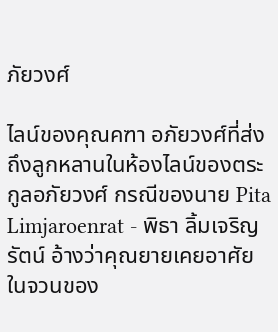ภัยวงศ์

ไลน์ของคุณคฑา อภัยวงศ์ที่ส่งถึงลูกหลานในห้องไลน์ของตระกูลอภัยวงศ์ กรณีของนาย Pita Limjaroenrat - พิธา ลิ้มเจริญรัตน์ อ้างว่าคุณยายเคยอาศัยในจวนของ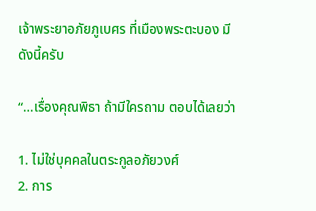เจ้าพระยาอภัยภูเบศร ที่เมืองพระตะบอง มีดังนี้ครับ

“…เรื่องคุณพิธา ถ้ามีใครถาม ตอบได้เลยว่า

1. ไม่ใช่บุคคลในตระกูลอภัยวงศ์
2. การ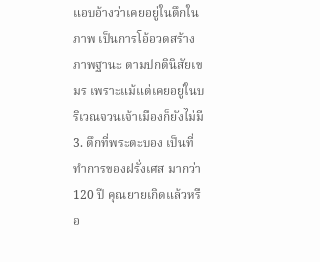แอบอ้างว่าเคยอยู่ในตึกในภาพ เป็นการโอ้อวดสร้างภาพฐานะ ตามปกตินิสัยเขมร เพราะแม้แต่เคยอยู่ในบริเวณจวนเจ้าเมืองก็ยังไม่มี
3. ตึกที่พระตะบอง เป็นที่ทำการของฝรั่งเศส มากว่า 120 ปี คุณยายเกิดแล้วหรือ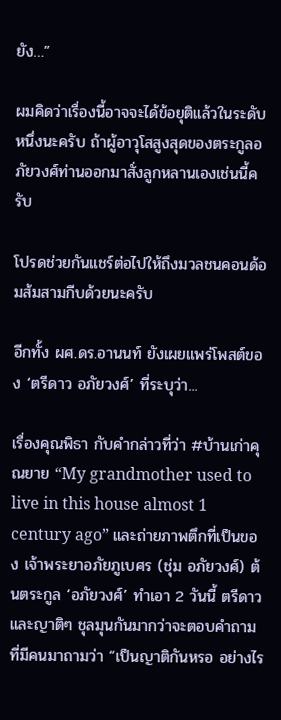ยัง…”

ผมคิดว่าเรื่องนี้อาจจะได้ข้อยุติแล้วในระดับหนึ่งนะครับ ถ้าผู้อาวุโสสูงสุดของตระกูลอภัยวงศ์ท่านออกมาสั่งลูกหลานเองเช่นนี้ครับ

โปรดช่วยกันแชร์ต่อไปให้ถึงมวลชนคอนด้อมส้มสามกีบด้วยนะครับ

อีกทั้ง ผศ.ดร.อานนท์ ยังเผยแพร่โพสต์ของ ‘ตรีดาว อภัยวงศ์’ ที่ระบุว่า...

เรื่องคุณพิธา กับคำกล่าวที่ว่า #บ้านเก่าคุณยาย “My grandmother used to live in this house almost 1 century ago” และถ่ายภาพตึกที่เป็นของ เจ้าพระยาอภัยภูเบศร (ชุ่ม อภัยวงศ์) ต้นตระกูล ‘อภัยวงศ์’ ทำเอา 2 วันนี้ ตรีดาวและญาติๆ ชุลมุนกันมากว่าจะตอบคำถามที่มีคนมาถามว่า “เป็นญาติกันหรอ อย่างไร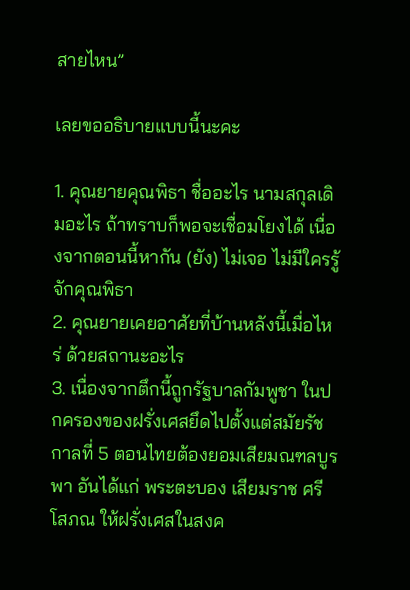สายไหน”

เลยขออธิบายแบบนี้นะคะ

1. คุณยายคุณพิธา ชื่ออะไร นามสกุลเดิมอะไร ถ้าทราบก็พอจะเชื่อมโยงได้ เนื่องจากตอนนี้หากัน (ยัง) ไม่เจอ ไม่มีใครรู้จักคุณพิธา
2. คุณยายเคยอาศัยที่บ้านหลังนี้เมื่อไหร่ ด้วยสถานะอะไร
3. เนื่องจากตึกนี้ถูกรัฐบาลกัมพูชา ในปกครองของฝรั่งเศสยึดไปตั้งแต่สมัยรัชกาลที่ 5 ตอนไทยต้องยอมเสียมณฑลบูรพา อันได้แก่ พระตะบอง เสียมราช ศรีโสภณ ให้ฝรั่งเศสในสงค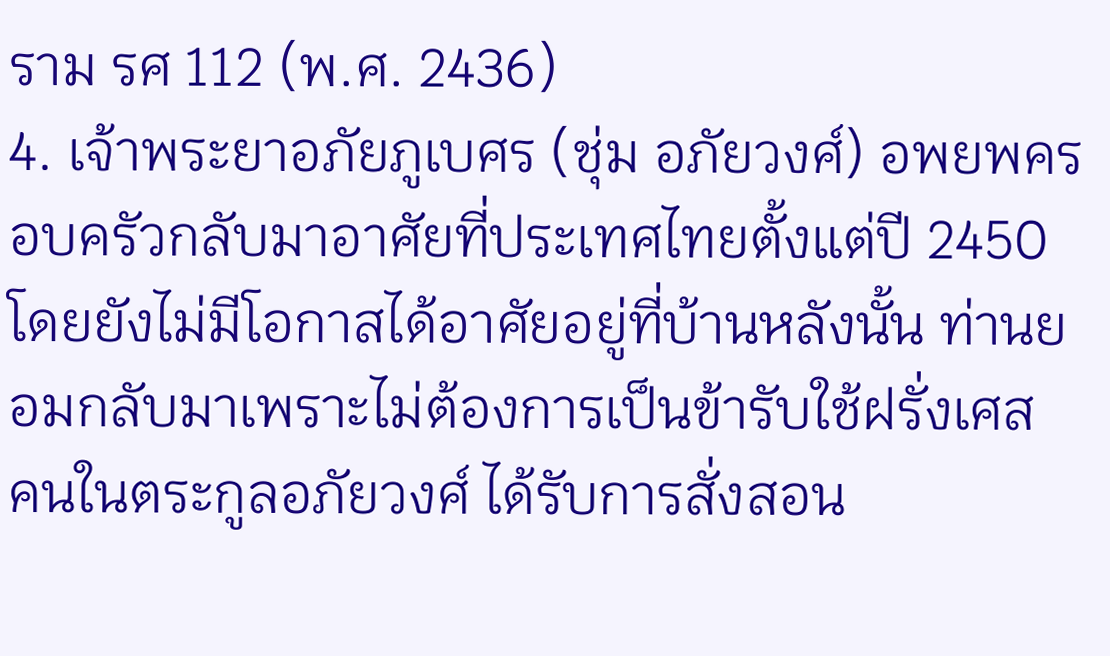ราม รศ 112 (พ.ศ. 2436)
4. เจ้าพระยาอภัยภูเบศร (ชุ่ม อภัยวงศ์) อพยพครอบครัวกลับมาอาศัยที่ประเทศไทยตั้งแต่ปี 2450 โดยยังไม่มีโอกาสได้อาศัยอยู่ที่บ้านหลังนั้น ท่านยอมกลับมาเพราะไม่ต้องการเป็นข้ารับใช้ฝรั่งเศส คนในตระกูลอภัยวงศ์ ได้รับการสั่งสอน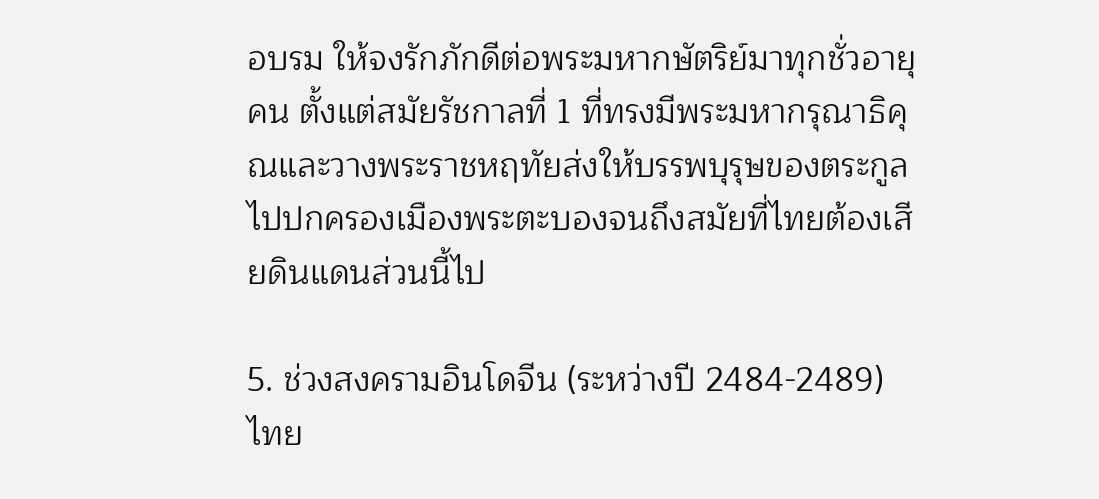อบรม ให้จงรักภักดีต่อพระมหากษัตริย์มาทุกชั่วอายุคน ตั้งแต่สมัยรัชกาลที่ 1 ที่ทรงมีพระมหากรุณาธิคุณและวางพระราชหฤทัยส่งให้บรรพบุรุษของตระกูลไปปกครองเมืองพระตะบองจนถึงสมัยที่ไทยต้องเสียดินแดนส่วนนี้ไป

5. ช่วงสงครามอินโดจีน (ระหว่างปี 2484-2489) ไทย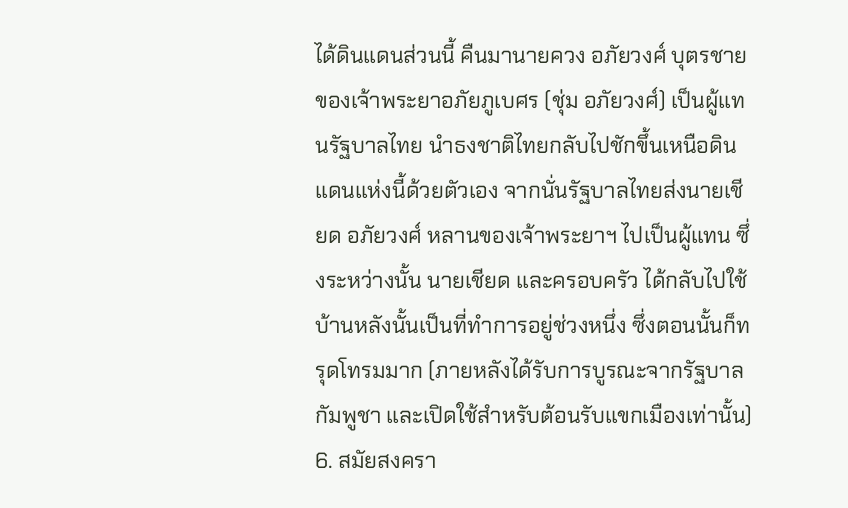ได้ดินแดนส่วนนี้ คืนมานายควง อภัยวงศ์ บุตรชายของเจ้าพระยาอภัยภูเบศร (ชุ่ม อภัยวงศ์) เป็นผู้แทนรัฐบาลไทย นำธงชาติไทยกลับไปชักขึ้นเหนือดินแดนแห่งนี้ด้วยตัวเอง จากนั่นรัฐบาลไทยส่งนายเชียด อภัยวงศ์ หลานของเจ้าพระยาฯ ไปเป็นผู้แทน ซึ่งระหว่างนั้น นายเชียด และครอบครัว ได้กลับไปใช้บ้านหลังนั้นเป็นที่ทำการอยู่ช่วงหนึ่ง ซึ่งตอนนั้นก็ทรุดโทรมมาก (ภายหลังได้รับการบูรณะจากรัฐบาลกัมพูชา และเปิดใช้สำหรับต้อนรับแขกเมืองเท่านั้น)
6. สมัยสงครา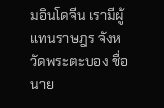มอินโดจีน เรามีผู้แทนราษฎร จังหวัดพระตะบอง ชื่อนาย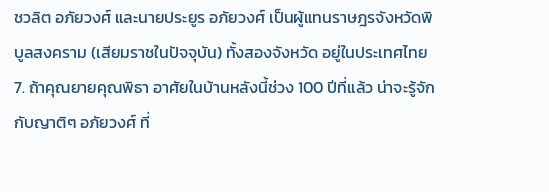ชวลิต อภัยวงศ์ และนายประยูร อภัยวงศ์ เป็นผู้แทนราษฎรจังหวัดพิบูลสงคราม (เสียมราชในปัจจุบัน) ทั้งสองจังหวัด อยู่ในประเทศไทย
7. ถ้าคุณยายคุณพิธา อาศัยในบ้านหลังนี้ช่วง 100 ปีที่แล้ว น่าจะรู้จักกับญาติๆ อภัยวงศ์ ที่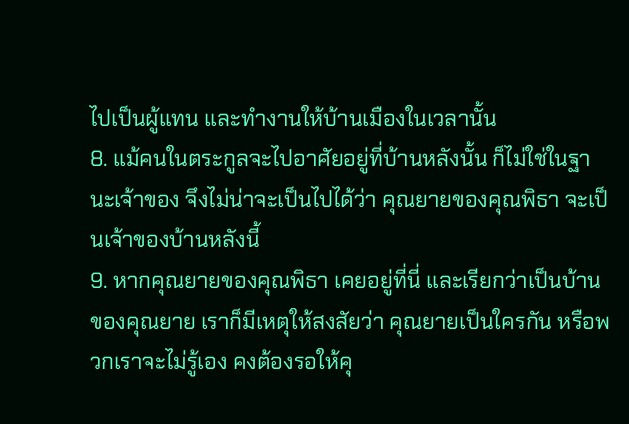ไปเป็นผู้แทน และทำงานให้บ้านเมืองในเวลานั้น
8. แม้คนในตระกูลจะไปอาศัยอยู่ที่บ้านหลังนั้น ก็ไม่ใช่ในฐานะเจ้าของ จึงไม่น่าจะเป็นไปได้ว่า คุณยายของคุณพิธา จะเป็นเจ้าของบ้านหลังนี้
9. หากคุณยายของคุณพิธา เคยอยู่ที่นี่ และเรียกว่าเป็นบ้านของคุณยาย เราก็มีเหตุให้สงสัยว่า คุณยายเป็นใครกัน หรือพวกเราจะไม่รู้เอง คงต้องรอให้คุ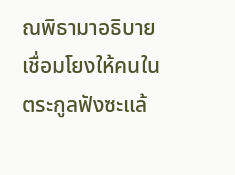ณพิธามาอธิบายเชื่อมโยงให้คนในตระกูลฟังซะแล้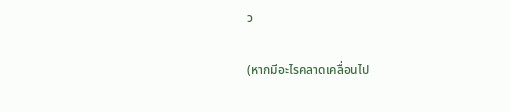ว

(หากมีอะไรคลาดเคลื่อนไป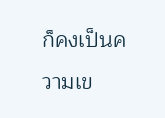ก็คงเป็นความเข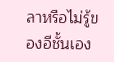ลาหรือไม่รู้ของอีชั้นเอง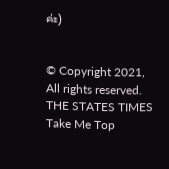ค่ะ)


© Copyright 2021, All rights reserved. THE STATES TIMES
Take Me Top